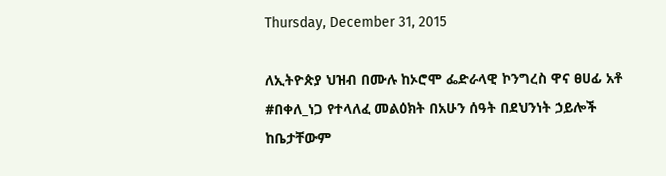Thursday, December 31, 2015

ለኢትዮጵያ ህዝብ በሙሉ ከኦሮሞ ፌድራላዊ ኮንግረስ ዋና ፀሀፊ አቶ #በቀለ_ነጋ የተላለፈ መልዕክት በአሁን ሰዓት በደህንነት ኃይሎች ከቤታቸውም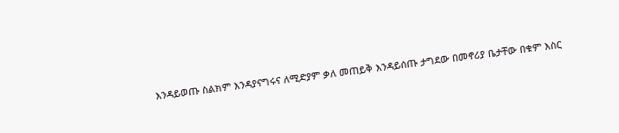እንዳይወጡ ስልክም እንዳያናግሩና ለሚድያም ቃለ መጠይቅ እንዳይሰጡ ታግደው በመኖሪያ ቤታቸው በቁም እስር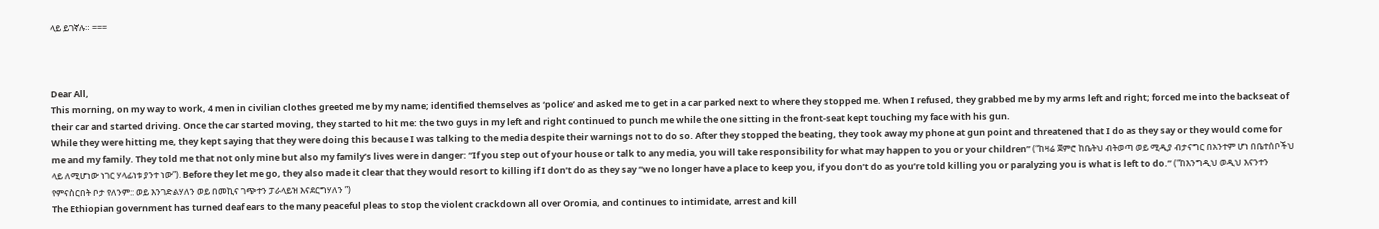ላይ ይገኛሉ። ===



Dear All,
This morning, on my way to work, 4 men in civilian clothes greeted me by my name; identified themselves as ‘police’ and asked me to get in a car parked next to where they stopped me. When I refused, they grabbed me by my arms left and right; forced me into the backseat of their car and started driving. Once the car started moving, they started to hit me: the two guys in my left and right continued to punch me while the one sitting in the front-seat kept touching my face with his gun.
While they were hitting me, they kept saying that they were doing this because I was talking to the media despite their warnings not to do so. After they stopped the beating, they took away my phone at gun point and threatened that I do as they say or they would come for me and my family. They told me that not only mine but also my family’s lives were in danger: “If you step out of your house or talk to any media, you will take responsibility for what may happen to you or your children” (“ከዛሬ ጀምሮ ከቤትህ ብትወጣ ወይ ሚዲያ ብታናግር በአንተም ሆነ በቤተሰቦችህ ላይ ለሚሆነው ነገር ሃላፊነቱ ያንተ ነው”). Before they let me go, they also made it clear that they would resort to killing if I don’t do as they say “we no longer have a place to keep you, if you don’t do as you’re told killing you or paralyzing you is what is left to do.” (“ከእንግዲህ ወዲህ እናንተን የምናስርበት ቦታ የለንም:: ወይ እንገድልሃለን ወይ በመኪና ገጭተን ፓራላይዝ እናደርግሃለን ”)
The Ethiopian government has turned deaf ears to the many peaceful pleas to stop the violent crackdown all over Oromia, and continues to intimidate, arrest and kill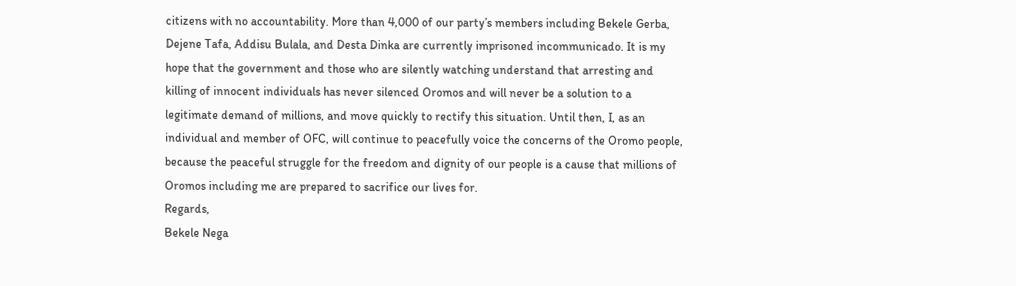citizens with no accountability. More than 4,000 of our party’s members including Bekele Gerba, Dejene Tafa, Addisu Bulala, and Desta Dinka are currently imprisoned incommunicado. It is my hope that the government and those who are silently watching understand that arresting and killing of innocent individuals has never silenced Oromos and will never be a solution to a legitimate demand of millions, and move quickly to rectify this situation. Until then, I, as an individual and member of OFC, will continue to peacefully voice the concerns of the Oromo people, because the peaceful struggle for the freedom and dignity of our people is a cause that millions of Oromos including me are prepared to sacrifice our lives for.
Regards,
Bekele Nega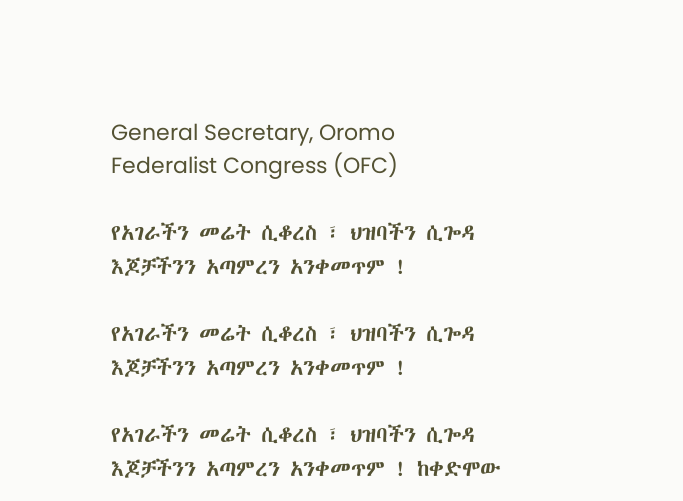General Secretary, Oromo Federalist Congress (OFC)

የአገራችን መሬት ሲቆረስ ፣ ህዝባችን ሲጐዳ እጆቻችንን አጣምረን አንቀመጥም !

የአገራችን መሬት ሲቆረስ ፣ ህዝባችን ሲጐዳ እጆቻችንን አጣምረን አንቀመጥም !

የአገራችን መሬት ሲቆረስ ፣ ህዝባችን ሲጐዳ እጆቻችንን አጣምረን አንቀመጥም ! ከቀድሞው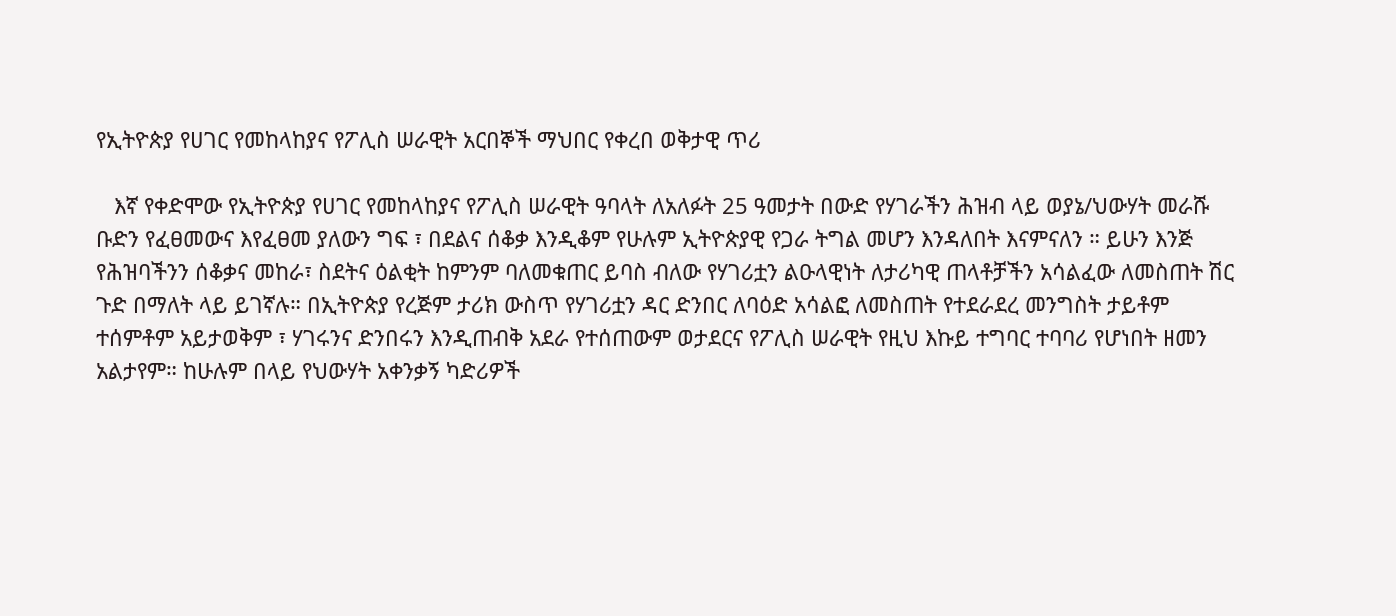የኢትዮጵያ የሀገር የመከላከያና የፖሊስ ሠራዊት አርበኞች ማህበር የቀረበ ወቅታዊ ጥሪ

   እኛ የቀድሞው የኢትዮጵያ የሀገር የመከላከያና የፖሊስ ሠራዊት ዓባላት ለአለፉት 25 ዓመታት በውድ የሃገራችን ሕዝብ ላይ ወያኔ/ህውሃት መራሹ ቡድን የፈፀመውና እየፈፀመ ያለውን ግፍ ፣ በደልና ሰቆቃ እንዲቆም የሁሉም ኢትዮጵያዊ የጋራ ትግል መሆን እንዳለበት እናምናለን ። ይሁን እንጅ የሕዝባችንን ሰቆቃና መከራ፣ ስደትና ዕልቂት ከምንም ባለመቁጠር ይባስ ብለው የሃገሪቷን ልዑላዊነት ለታሪካዊ ጠላቶቻችን አሳልፈው ለመስጠት ሽር ጉድ በማለት ላይ ይገኛሉ። በኢትዮጵያ የረጅም ታሪክ ውስጥ የሃገሪቷን ዳር ድንበር ለባዕድ አሳልፎ ለመስጠት የተደራደረ መንግስት ታይቶም ተሰምቶም አይታወቅም ፣ ሃገሩንና ድንበሩን እንዲጠብቅ አደራ የተሰጠውም ወታደርና የፖሊስ ሠራዊት የዚህ እኩይ ተግባር ተባባሪ የሆነበት ዘመን አልታየም። ከሁሉም በላይ የህውሃት አቀንቃኝ ካድሪዎች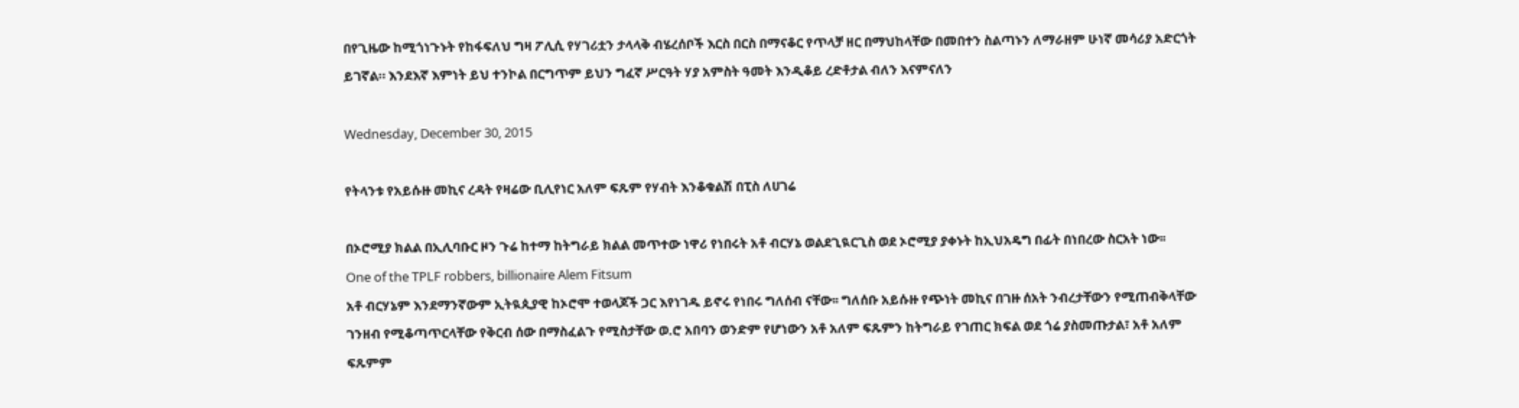በየጊዜው ከሚጎነጉኑት የከፋፍለህ ግዛ ፖሊሲ የሃገሪቷን ታላላቅ ብሄረሰቦች እርስ በርስ በማናቆር የጥላቻ ዘር በማህከላቸው በመበተን ስልጣኑን ለማራዘም ሁነኛ መሳሪያ አድርጎት ይገኛል። እንደእኛ እምነት ይህ ተንኮል በርግጥም ይህን ግፈኛ ሥርዓት ሃያ አምስት ዓመት እንዲቆይ ረድቶታል ብለን እናምናለን

Wednesday, December 30, 2015

የትላንቱ የአይሱዙ መኪና ረዳት የዛሬው ቢሊየነር አለም ፍጹም የሃብት እንቆቁልሽ በፒስ ለሀገሬ

በኦሮሚያ ክልል በኢሊባቡር ዞን ጉሬ ከተማ ከትግራይ ክልል መጥተው ነዋሪ የነበሩት አቶ ብርሃኔ ወልደጊዪርጊስ ወደ ኦሮሚያ ያቀኑት ከኢህአዴግ በፊት በነበረው ስርአት ነው፡፡
One of the TPLF robbers, billionaire Alem Fitsum
አቶ ብርሃኔም እንደማንኛውም ኢትዪጲያዊ ከኦሮሞ ተወላጆች ጋር እየነገዱ ይኖሩ የነበሩ ግለሰብ ናቸው፡፡ ግለሰቡ አይሱዙ የጭነት መኪና በገዙ ሰአት ንብረታቸውን የሚጠብቅላቸው ገንዘብ የሚቆጣጥርላቸው የቅርብ ሰው በማስፈልጉ የሚስታቸው ወ.ሮ አበባን ወንድም የሆነውን አቶ አለም ፍጹምን ከትግራይ የገጠር ክፍል ወደ ጎሬ ያስመጡታል፣ አቶ አለም ፍጹምም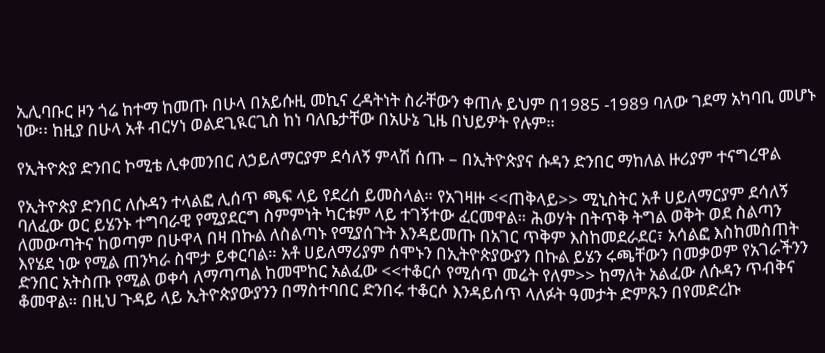ኢሊባቡር ዞን ጎሬ ከተማ ከመጡ በሁላ በአይሱዚ መኪና ረዳትነት ስራቸውን ቀጠሉ ይህም በ1985 -1989 ባለው ገደማ አካባቢ መሆኑ ነው፡፡ ከዚያ በሁላ አቶ ብርሃነ ወልደጊዪርጊስ ከነ ባለቤታቸው በአሁኔ ጊዜ በህይዎት የሉም።

የኢትዮጵያ ድንበር ኮሚቴ ሊቀመንበር ለኃይለማርያም ደሳለኝ ምላሽ ሰጡ – በኢትዮጵያና ሱዳን ድንበር ማከለል ዙሪያም ተናግረዋል

የኢትዮጵያ ድንበር ለሱዳን ተላልፎ ሊሰጥ ጫፍ ላይ የደረሰ ይመስላል። የአገዛዙ <<ጠቅላይ>> ሚኒስትር አቶ ሀይለማርያም ደሳለኝ ባለፈው ወር ይሄንኑ ተግባራዊ የሚያደርግ ስምምነት ካርቱም ላይ ተገኝተው ፈርመዋል። ሕወሃት በትጥቅ ትግል ወቅት ወደ ስልጣን ለመውጣትና ከወጣም በሁዋላ በዛ በኩል ለስልጣኑ የሚያሰጉት እንዳይመጡ በአገር ጥቅም እስከመደራደር፣ አሳልፎ እስከመስጠት እየሄደ ነው የሚል ጠንካራ ስሞታ ይቀርባል። አቶ ሀይለማሪያም ሰሞኑን በኢትዮጵያውያን በኩል ይሄን ሩጫቸውን በመቃወም የአገራችንን ድንበር አትስጡ የሚል ወቀሳ ለማጣጣል ከመሞከር አልፈው <<ተቆርሶ የሚሰጥ መሬት የለም>> ከማለት አልፈው ለሱዳን ጥብቅና ቆመዋል። በዚህ ጉዳይ ላይ ኢትዮጵያውያንን በማስተባበር ድንበሩ ተቆርሶ እንዳይሰጥ ላለፉት ዓመታት ድምጹን በየመድረኩ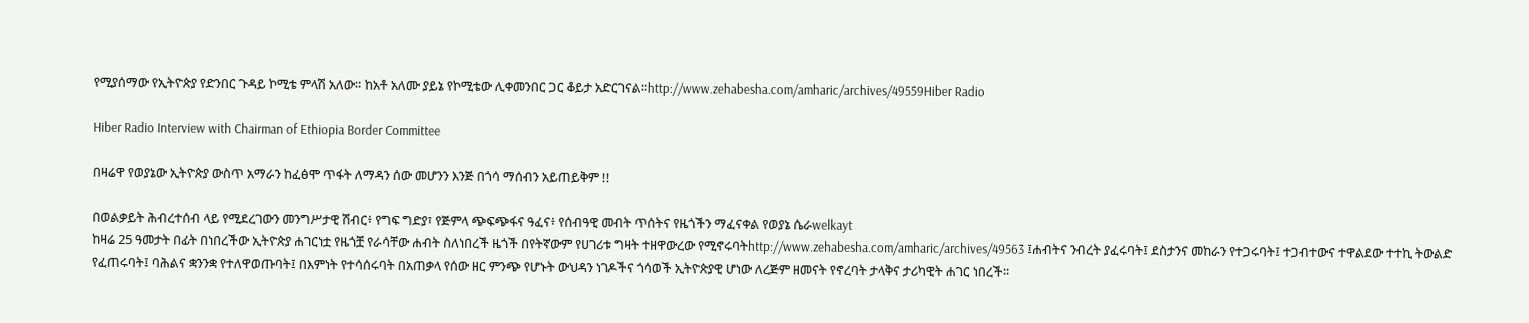የሚያሰማው የኢትዮጵያ የድንበር ጉዳይ ኮሚቴ ምላሽ አለው። ከአቶ አለሙ ያይኔ የኮሚቴው ሊቀመንበር ጋር ቆይታ አድርገናል።http://www.zehabesha.com/amharic/archives/49559Hiber Radio

Hiber Radio Interview with Chairman of Ethiopia Border Committee

በዛሬዋ የወያኔው ኢትዮጵያ ውስጥ አማራን ከፈፅሞ ጥፋት ለማዳን ሰው መሆንን እንጅ በጎሳ ማሰብን አይጠይቅም !!

በወልቃይት ሕብረተሰብ ላይ የሚደረገውን መንግሥታዊ ሽብር፥ የግፍ ግድያ፣ የጅምላ ጭፍጭፋና ዓፈና፥ የሰብዓዊ መብት ጥሰትና የዜጎችን ማፈናቀል የወያኔ ሴራwelkayt
ከዛሬ 25 ዓመታት በፊት በነበረችው ኢትዮጵያ ሐገርነቷ የዜጎቿ የራሳቸው ሐብት ስለነበረች ዜጎች በየትኛውም የሀገሪቱ ግዛት ተዘዋውረው የሚኖሩባትhttp://www.zehabesha.com/amharic/archives/49563 ፤ሐብትና ንብረት ያፈሩባት፤ ደስታንና መከራን የተጋሩባት፤ ተጋብተውና ተዋልደው ተተኪ ትውልድ የፈጠሩባት፤ ባሕልና ቋንንቋ የተለዋወጡባት፤ በእምነት የተሳሰሩባት በአጠቃላ የሰው ዘር ምንጭ የሆኑት ውህዳን ነገዶችና ጎሳወች ኢትዮጵያዊ ሆነው ለረጅም ዘመናት የኖረባት ታላቅና ታሪካዊት ሐገር ነበረች።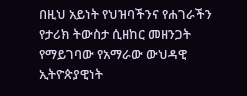በዚህ አይነት የህዝባችንና የሐገራችን የታሪክ ትውስታ ሲዘከር መዘንጋት የማይገባው የአማራው ውህዳዊ ኢትዮጵያዊነት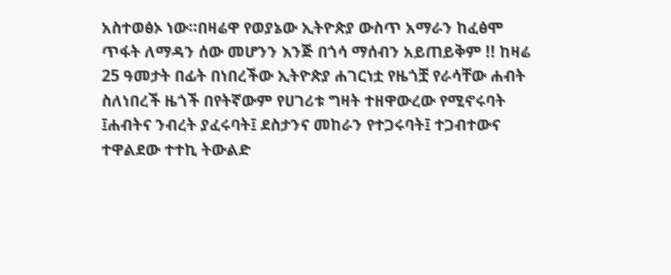አስተወፅኦ ነው።በዛሬዋ የወያኔው ኢትዮጵያ ውስጥ አማራን ከፈፅሞ ጥፋት ለማዳን ሰው መሆንን እንጅ በጎሳ ማሰብን አይጠይቅም !! ከዛሬ 25 ዓመታት በፊት በነበረችው ኢትዮጵያ ሐገርነቷ የዜጎቿ የራሳቸው ሐብት ስለነበረች ዜጎች በየትኛውም የሀገሪቱ ግዛት ተዘዋውረው የሚኖሩባት ፤ሐብትና ንብረት ያፈሩባት፤ ደስታንና መከራን የተጋሩባት፤ ተጋብተውና ተዋልደው ተተኪ ትውልድ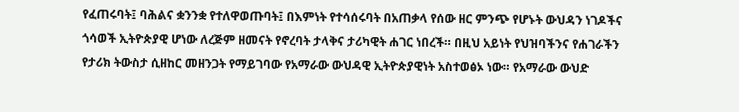የፈጠሩባት፤ ባሕልና ቋንንቋ የተለዋወጡባት፤ በእምነት የተሳሰሩባት በአጠቃላ የሰው ዘር ምንጭ የሆኑት ውህዳን ነገዶችና ጎሳወች ኢትዮጵያዊ ሆነው ለረጅም ዘመናት የኖረባት ታላቅና ታሪካዊት ሐገር ነበረች። በዚህ አይነት የህዝባችንና የሐገራችን የታሪክ ትውስታ ሲዘከር መዘንጋት የማይገባው የአማራው ውህዳዊ ኢትዮጵያዊነት አስተወፅኦ ነው። የአማራው ውህድ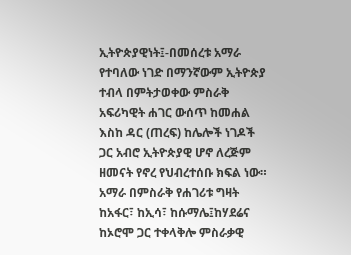ኢትዮጵያዊነት፤-በመሰረቱ አማራ የተባለው ነገድ በማንኛውም ኢትዮጵያ ተብላ በምትታወቀው ምስራቅ አፍሪካዊት ሐገር ውሰጥ ከመሐል እስከ ዳር (ጠረፍ) ከሌሎች ነገዶች ጋር አብሮ ኢትዮጵያዊ ሆኖ ለረጅም ዘመናት የኖረ የህብረተሰቡ ክፍል ነው። አማራ በምስራቅ የሐገሪቱ ግዛት ከአፋር፣ ከኢሳ፣ ከሱማሌ፤ከሃደሬና ከኦሮሞ ጋር ተቀላቅሎ ምስራቃዊ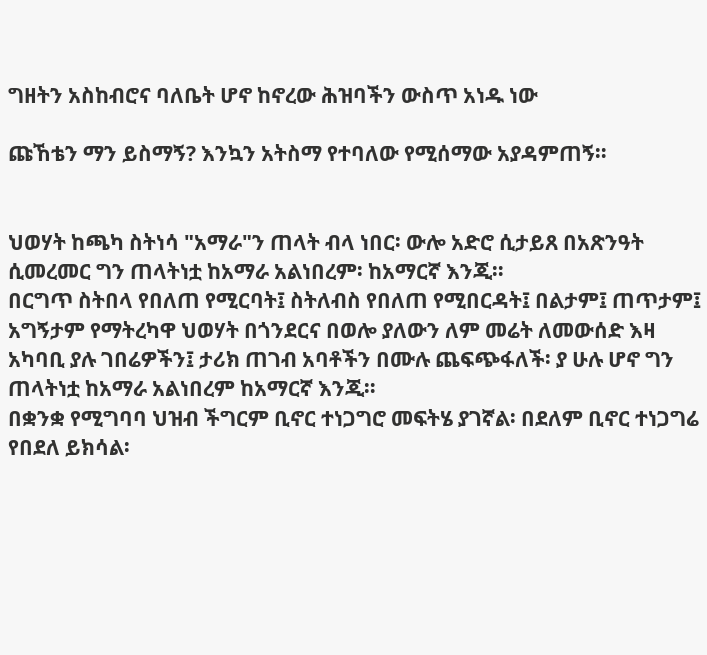ግዘትን አስከብሮና ባለቤት ሆኖ ከኖረው ሕዝባችን ውስጥ አነዱ ነው

ጩኸቴን ማን ይስማኝ? እንኳን አትስማ የተባለው የሚሰማው አያዳምጠኝ።


ህወሃት ከጫካ ስትነሳ "አማራ"ን ጠላት ብላ ነበር፡ ውሎ አድሮ ሲታይጸ በአጽንዓት ሲመረመር ግን ጠላትነቷ ከአማራ አልነበረም፡ ከአማርኛ እንጂ።
በርግጥ ስትበላ የበለጠ የሚርባት፤ ስትለብስ የበለጠ የሚበርዳት፤ በልታም፤ ጠጥታም፤ አግኝታም የማትረካዋ ህወሃት በጎንደርና በወሎ ያለውን ለም መሬት ለመውሰድ እዛ አካባቢ ያሉ ገበሬዎችን፤ ታሪክ ጠገብ አባቶችን በሙሉ ጨፍጭፋለች፡ ያ ሁሉ ሆኖ ግን ጠላትነቷ ከአማራ አልነበረም ከአማርኛ እንጂ።
በቋንቋ የሚግባባ ህዝብ ችግርም ቢኖር ተነጋግሮ መፍትሄ ያገኛል፡ በደለም ቢኖር ተነጋግሬ የበደለ ይክሳል፡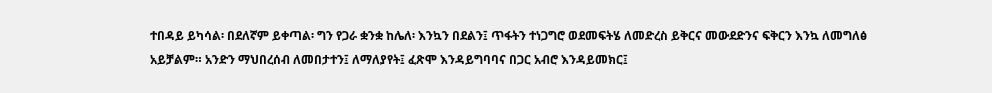ተበዳይ ይካሳል፡ በደለኛም ይቀጣል፡ ግን የጋራ ቋንቋ ከሌለ፡ እንኳን በደልን፤ ጥፋትን ተነጋግሮ ወደመፍትሄ ለመድረስ ይቅርና መውደድንና ፍቅርን እንኳ ለመግለፅ አይቻልም። አንድን ማህበረሰብ ለመበታተን፤ ለማለያየት፤ ፈጽሞ እንዳይግባባና በጋር አብሮ እንዳይመክር፤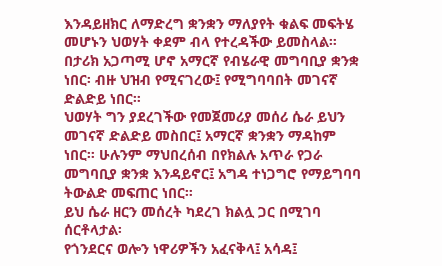እንዳይዘክር ለማድረግ ቋንቋን ማለያየት ቁልፍ መፍትሄ መሆኑን ህወሃት ቀደም ብላ የተረዳችው ይመስላል።
በታሪክ አጋጣሚ ሆኖ አማርኛ የብሄራዊ መግባቢያ ቋንቋ ነበር፡ ብዙ ህዝብ የሚናገረው፤ የሚግባባበት መገናኛ ድልድይ ነበር።
ህወሃት ግን ያደረገችው የመጀመሪያ መሰሪ ሴራ ይህን መገናኛ ድልድይ መስበር፤ አማርኛ ቋንቋን ማዳከም ነበር። ሁሉንም ማህበረሰብ በየክልሉ አጥራ የጋራ መግባቢያ ቋንቋ እንዳይኖር፤ አግዳ ተነጋግሮ የማይግባባ ትውልድ መፍጠር ነበር።
ይህ ሴራ ዘርን መሰረት ካደረገ ክልሏ ጋር በሚገባ ሰርቶላታል፡
የጎንደርና ወሎን ነዋሪዎችን አፈናቅላ፤ አሳዳ፤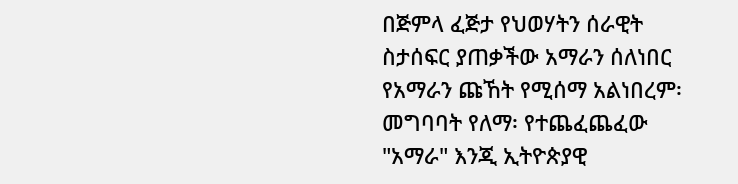በጅምላ ፈጅታ የህወሃትን ሰራዊት ስታሰፍር ያጠቃችው አማራን ሰለነበር የአማራን ጩኸት የሚሰማ አልነበረም፡ መግባባት የለማ፡ የተጨፈጨፈው "አማራ" እንጂ ኢትዮጵያዊ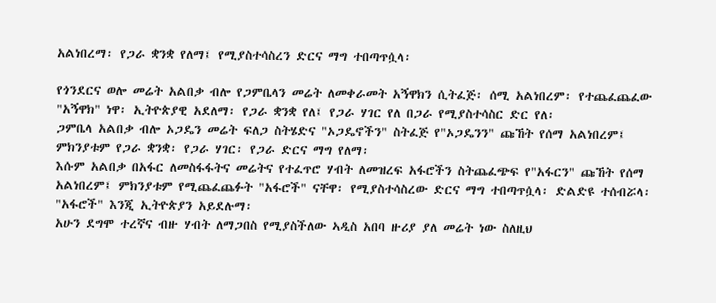አልነበረማ፡ የጋራ ቋንቋ የለማ፤ የሚያስተሳስረን ድርና ማግ ተበጣጥሷላ፡

የጎንደርና ወሎ መሬት አልበቃ ብሎ የጋምቤላን መሬት ለመቀራመት አኝዋክን ሲትፈጅ፡ ሰሚ አልነበረም፡ የተጨፈጨፈው "አኝዋክ" ነዋ፡ ኢትዮጵያዊ አደለማ፡ የጋራ ቋንቋ የለ፤ የጋራ ሃገር የለ በጋራ የሚያስተሳስር ድር የለ፡
ጋምቤላ አልበቃ ብሎ ኦጋዴን መሬት ፍለጋ ስትሄድና "ኦጋዴኖችን" ስትፈጅ የ"ኦጋዴንን" ጩኸት የሰማ አልነበረም፤ ምክንያቱም የጋራ ቋንቋ፡ የጋራ ሃገር፡ የጋራ ድርና ማግ የለማ፡
እሱም አልበቃ በአፋር ለመስፋፋትና መሬትና የተፈጥሮ ሃብት ለመዝረፍ አፋሮችን ስትጨፈጭፍ የ"አፋርን" ጩኸት የሰማ አልነበረም፤ ምክንያቱም የሚጨፈጨፉት "አፋሮች" ናቸዋ፡ የሚያስተሳስረው ድርና ማግ ተበጣጥሷላ፡ ድልድዩ ተሰብሯላ፡ "አፋሮች" እንጂ ኢትዮጵያን አይደሉማ፡
አሁን ደግሞ ተረኛና ብዙ ሃብት ለማጋበስ የሚያስችለው ኣዲስ አበባ ዙሪያ ያለ መሬት ነው ስለዚህ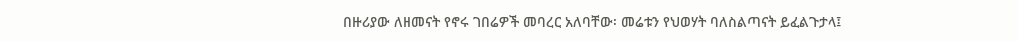በዙሪያው ለዘመናት የኖሩ ገበሬዎች መባረር አለባቸው፡ መሬቱን የህወሃት ባለስልጣናት ይፈልጉታላ፤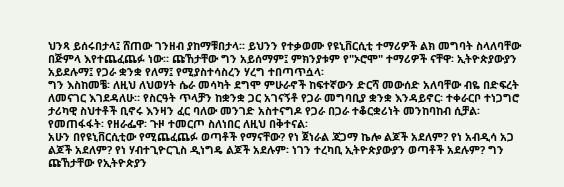ህንጻ ይሰሩበታላ፤ ሸጠው ገንዘብ ያከማቹበታላ፡፡ ይህንን የተቃወሙ የዩኒቨርሲቲ ተማሪዎች ልክ መግባት ስላለባቸው በጅምላ እየተጨፈጨፉ ነው። ጩኸታቸው ግን አይሰማም፤ ምክንያቱም የ"ኦሮሞ" ተማሪዎች ናቸዋ፡ ኢትዮጵያውያን አይደሉማ፤ የጋራ ቋንቋ የለማ፤ የሚያስተሳስረን ሃረግ ተበጣጥሷላ፡
ግን እስከመቼ፡ ለዚህ ለህወሃት ሴራ መሳካት ደግሞ ምሁራኖች ከፍተኛውን ድርሻ መውሰድ አለባቸው ብዬ በድፍረት ለመናገር እገደዳለሁ። የስርዓት ጥላቻን ከቋንቋ ጋር አገናኝቶ የጋራ መግባቢያ ቋንቋ እንዳይኖር፡ ተቀራርቦ ተነጋግሮ ታሪካዊ ስህተቶች ቢኖሩ እንዛን ፈር ባለው መንገድ አስተናግዶ የጋራ በጋራ ተቆርቋሪነት መንከባከብ ሲቻል፡ የመጠፋፋት፡ የዘራፌዋ፡ ጉዞ ተመርጦ ስለነበር ለዚህ በቅተናል፡
አሁን በየዩኒቨርሲቲው የሚጨፈጨፉ ወጣቶች የማናቸው? የነ ጀነራል ጃጋማ ኬሎ ልጆች አደለም? የነ አብዲሳ አጋ ልጆች አደለም? የነ ሃብተጊዮርጊስ ዲነግዴ ልጆች አደሉም፡ ነገን ተረካቢ ኢትዮጵያውያን ወጣቶች አደሉም? ግን ጩኸታቸው የኢትዮጵያን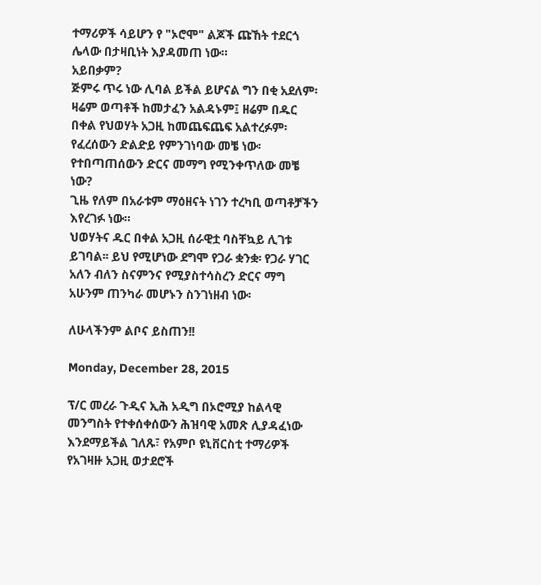ተማሪዎች ሳይሆን የ "ኦሮሞ" ልጆች ጩኸት ተደርጎ ሌላው በታዛቢነት እያዳመጠ ነው።
አይበቃም?
ጅምሩ ጥሩ ነው ሊባል ይችል ይሆናል ግን በቂ አደለም፡ ዛሬም ወጣቶች ከመታፈን አልዳኑም፤ ዘሬም በዱር በቀል የህወሃት አጋዚ ከመጨፍጨፍ አልተረፉም፡
የፈረሰውን ድልድይ የምንገነባው መቼ ነው፡ የተበጣጠሰውን ድርና መማግ የሚንቀጥለው መቼ ነው?
ጊዜ የለም በአራቱም ማዕዘናት ነገን ተረካቢ ወጣቶቻችን እየረገፉ ነው።
ህወሃትና ዱር በቀል አጋዚ ሰራዊቷ ባስቸኳይ ሊገቱ ይገባል፡፡ ይህ የሚሆነው ደግሞ የጋራ ቋንቋ፡ የጋራ ሃገር አለን ብለን ስናምንና የሚያስተሳስረን ድርና ማግ አሁንም ጠንካራ መሆኑን ስንገነዘብ ነው፡

ለሁላችንም ልቦና ይስጠን!!

Monday, December 28, 2015

ፕ/ር መረራ ጉዲና ኢሕ አዲግ በኦሮሚያ ከልላዊ መንግስት የተቀሰቀሰውን ሕዝባዊ አመጽ ሊያዳፈነው እንደማይችል ገለጹ፣ የአምቦ ዩኒቨርስቲ ተማሪዎች የአገዛዙ አጋዚ ወታደሮች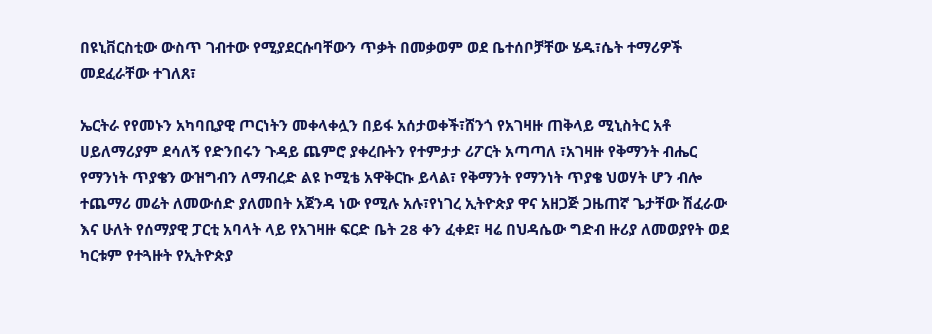በዩኒቨርስቲው ውስጥ ገብተው የሚያደርሱባቸውን ጥቃት በመቃወም ወደ ቤተሰቦቻቸው ሄዱ፣ሴት ተማሪዎች መደፈራቸው ተገለጸ፣

ኤርትራ የየመኑን አካባቢያዊ ጦርነትን መቀላቀሏን በይፋ አሰታወቀች፣ሸንጎ የአገዛዙ ጠቅላይ ሚኒስትር አቶ ሀይለማሪያም ደሳለኝ የድንበሩን ጉዳይ ጨምሮ ያቀረቡትን የተምታታ ሪፖርት አጣጣለ ፣አገዛዙ የቅማንት ብሔር የማንነት ጥያቄን ውዝግብን ለማብረድ ልዩ ኮሚቴ አዋቅርኩ ይላል፣ የቅማንት የማንነት ጥያቄ ህወሃት ሆን ብሎ ተጨማሪ መሬት ለመውሰድ ያለመበት አጀንዳ ነው የሚሉ አሉ፣የነገረ ኢትዮጵያ ዋና አዘጋጅ ጋዜጠኛ ጌታቸው ሽፈራው እና ሁለት የሰማያዊ ፓርቲ አባላት ላይ የአገዛዙ ፍርድ ቤት 28 ቀን ፈቀደ፣ ዛሬ በህዳሴው ግድብ ዙሪያ ለመወያየት ወደ ካርቱም የተጓዙት የኢትዮጵያ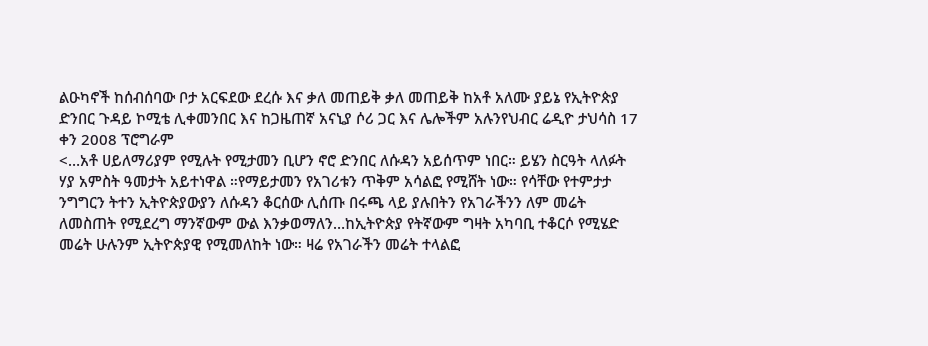ልዑካኖች ከሰብሰባው ቦታ አርፍደው ደረሱ እና ቃለ መጠይቅ ቃለ መጠይቅ ከአቶ አለሙ ያይኔ የኢትዮጵያ ድንበር ጉዳይ ኮሚቴ ሊቀመንበር እና ከጋዜጠኛ አናኒያ ሶሪ ጋር እና ሌሎችም አሉንየህብር ሬዲዮ ታህሳስ 17 ቀን 2008 ፕሮግራም
<…አቶ ሀይለማሪያም የሚሉት የሚታመን ቢሆን ኖሮ ድንበር ለሱዳን አይሰጥም ነበር። ይሄን ስርዓት ላለፉት ሃያ አምስት ዓመታት አይተነዋል ።የማይታመን የአገሪቱን ጥቅም አሳልፎ የሚሸት ነው። የሳቸው የተምታታ ንግግርን ትተን ኢትዮጵያውያን ለሱዳን ቆርሰው ሊሰጡ በሩጫ ላይ ያሉበትን የአገራችንን ለም መሬት ለመስጠት የሚደረግ ማንኛውም ውል እንቃወማለን…ከኢትዮጵያ የትኛውም ግዛት አካባቢ ተቆርሶ የሚሄድ መሬት ሁሉንም ኢትዮጵያዊ የሚመለከት ነው። ዛሬ የአገራችን መሬት ተላልፎ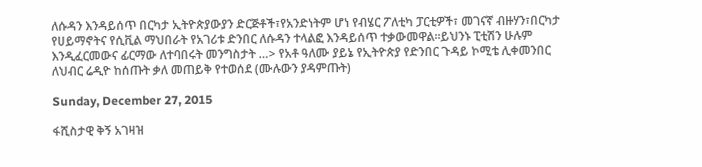ለሱዳን እንዳይሰጥ በርካታ ኢትዮጵያውያን ድርጅቶች፣የአንድነትም ሆነ የብሄር ፖለቲካ ፓርቲዎች፣ መገናኛ ብዙሃን፣በርካታ የሀይማኖትና የሲቪል ማህበራት የአገሪቱ ድንበር ለሱዳን ተላልፎ እንዳይሰጥ ተቃውመዋል።ይህንኑ ፒቲሽን ሁሉም እንዲፈርመውና ፊርማው ለተባበሩት መንግስታት …> የአቶ ዓለሙ ያይኔ የኢትዮጵያ የድንበር ጉዳይ ኮሚቴ ሊቀመንበር ለህብር ሬዲዮ ከሰጡት ቃለ መጠይቅ የተወሰደ (ሙሉውን ያዳምጡት)

Sunday, December 27, 2015

ፋሺስታዊ ቅኝ አገዛዝ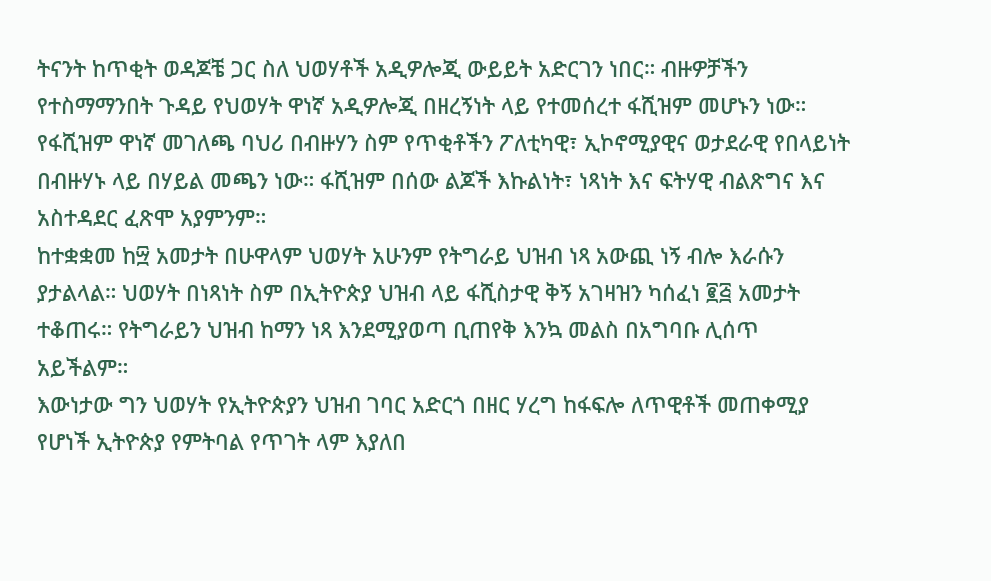ትናንት ከጥቂት ወዳጆቼ ጋር ስለ ህወሃቶች አዲዎሎጂ ውይይት አድርገን ነበር። ብዙዎቻችን የተስማማንበት ጉዳይ የህወሃት ዋነኛ አዲዎሎጂ በዘረኝነት ላይ የተመሰረተ ፋሺዝም መሆኑን ነው። የፋሺዝም ዋነኛ መገለጫ ባህሪ በብዙሃን ስም የጥቂቶችን ፖለቲካዊ፣ ኢኮኖሚያዊና ወታደራዊ የበላይነት በብዙሃኑ ላይ በሃይል መጫን ነው። ፋሺዝም በሰው ልጆች እኩልነት፣ ነጻነት እና ፍትሃዊ ብልጽግና እና አስተዳደር ፈጽሞ አያምንም።
ከተቋቋመ ከ፵ አመታት በሁዋላም ህወሃት አሁንም የትግራይ ህዝብ ነጻ አውጪ ነኝ ብሎ እራሱን ያታልላል። ህወሃት በነጻነት ስም በኢትዮጵያ ህዝብ ላይ ፋሺስታዊ ቅኝ አገዛዝን ካሰፈነ ፪፭ አመታት ተቆጠሩ። የትግራይን ህዝብ ከማን ነጻ እንደሚያወጣ ቢጠየቅ እንኳ መልስ በአግባቡ ሊሰጥ አይችልም።
እውነታው ግን ህወሃት የኢትዮጵያን ህዝብ ገባር አድርጎ በዘር ሃረግ ከፋፍሎ ለጥዊቶች መጠቀሚያ የሆነች ኢትዮጵያ የምትባል የጥገት ላም እያለበ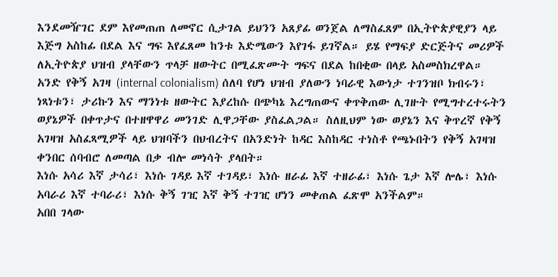እንደመዥገር ደም እየመጠጠ ለመኖር ሲታገል ይህንን አጸያፊ ወንጀል ለማስፈጸም በኢትዮጵያዊያን ላይ እጅግ አስከፊ በደል እና ግፍ እየፈጸመ ከንቱ እድሜውን እየገፋ ይገኛል። ይሄ የማፍያ ድርጅትና መሪዎች ለኢትዮጵያ ህዝብ ያላቸውን ጥላቻ ዘውትር በሚፈጽሙት ግፍና በደል ከበቂው በላይ አስመስክረዋል።
አንድ የቅኝ አገዛ (internal colonialism) ሰለባ የሆነ ህዝብ ያለውን ነባራዊ እውነታ ተገንዝቦ ክብሩን፣ ነጻነቱን፣ ታሪኩን እና ማንነቱ ዘውትር እያረከሱ በጭካኔ እረግጠውና ቀጥቅጠው ሊገዙት የሚግተረተሩትን ወያኔዎች በቀጥታና በተዘዋዋሪ መንገድ ሊዋጋቸው ያስፈልጋል። ስለዚህም ነው ወያኔን እና ቅጥረኛ የቅኝ አገዛዝ አስፈጻሚዎች ላይ ህዝባችን በህብረትና በአንድነት ከዳር እስከዳር ተነስቶ የጫኑበትን የቅኝ አገዛዝ ቀንበር ሰባብሮ ለመጣል በቃ ብሎ መነሳት ያላበት።
እነሱ አሳሪ እኛ ታሳሪ፣ እነሱ ገዳይ እኛ ተገዳይ፣ እነሱ ዘራፊ እኛ ተዘራፊ፣ እነሱ ጌታ እኛ ሎሌ፣ እነሱ አባራሪ እኛ ተባራሪ፣ እነሱ ቅኝ ገዢ እኛ ቅኝ ተገዢ ሆነን መቀጠል ፈጽሞ አንችልም።
አበበ ገላው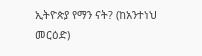ኢትዮጵያ የማን ናት? (ከአንተነህ መርዕድ)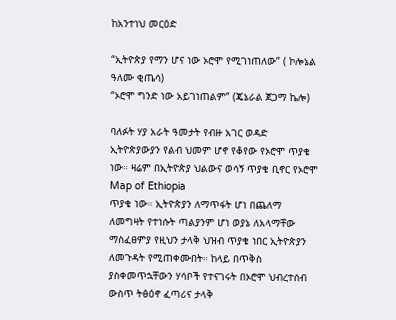ከአንተነህ መርዕድ

“ኢትዮጵያ የማን ሆና ነው ኦሮሞ የሚገነጠለው” ( ኮሎኔል ዓለሙ ቂጤሳ)
“ኦሮሞ ግንድ ነው አይገነጠልም” (ጄኔራል ጀጋማ ኬሎ)

ባለፉት ሃያ አራት ዓመታት የብዙ አገር ወዳድ ኢትዮጵያውያን የልብ ህመም ሆኖ የቆየው የኦሮሞ ጥያቄ ነው። ዛሬም በኢትዮጵያ ህልውና ወሳኝ ጥያቄ ቢኖር የኦሮሞ
Map of Ethiopia
ጥያቄ ነው። ኢትዮጵያን ለማጥፋት ሆነ በጨለማ ለመግዛት የተነሱት ጣልያንም ሆነ ወያኔ ለአላማቸው ማስፈፀምያ የዚህን ታላቅ ህዝብ ጥያቄ ነበር ኢትዮጵያን ለመጉዳት የሚጠቀሙበት። ከላይ በጥቅስ ያስቀመጥኋቸውን ሃሳቦች የተናገሩት በኦሮሞ ህብረተሰብ ውስጥ ትፅዕኖ ፈጣሪና ታላቅ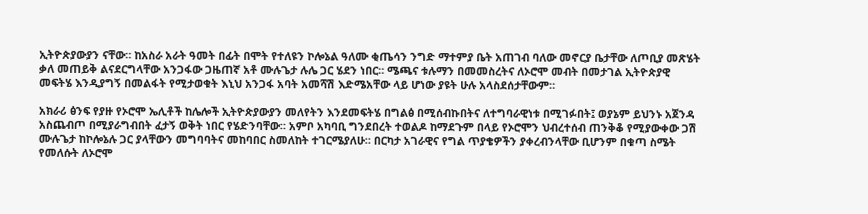ኢትዮጵያውያን ናቸው። ከአስራ አራት ዓመት በፊት በሞት የተለዩን ኮሎኔል ዓለሙ ቂጤሳን ንግድ ማተምያ ቤት አጠገብ ባለው መኖርያ ቤታቸው ለጦቢያ መጽሄት ቃለ መጠይቅ ልናደርግላቸው አንጋፋው ጋዜጠኛ አቶ ሙሉጌታ ሉሌ ጋር ሄደን ነበር። ሜጫና ቱሉማን በመመስረትና ለኦሮሞ መብት በመታገል ኢትዮጵያዊ መፍትሄ እንዲያግኝ በመልፋት የሚታወቁት እኒህ አንጋፋ አባት አመሻሽ እድሜአቸው ላይ ሆነው ያዩት ሁሉ አላስደሰታቸውም።

አክራሪ ፅንፍ የያዙ የኦሮሞ ኤሊቶች ከሌሎች ኢትዮጵያውያን መለየትን እንደመፍትሄ በግልፅ በሚሰብኩበትና ለተግባራዊነቱ በሚገፉበት፤ ወያኔም ይህንኑ አጀንዳ አስጨብጦ በሚያራግብበት ፈታኝ ወቅት ነበር የሄድንባቸው። አምቦ አካባቢ ግንደበረት ተወልዶ ከማደጉም በላይ የኦሮሞን ህብረተሰብ ጠንቅቆ የሚያውቀው ጋሽ ሙሉጌታ ከኮሎኔሉ ጋር ያላቸውን መግባባትና መከባበር ስመለከት ተገርሜያለሁ። በርካታ አገራዊና የግል ጥያቄዎችን ያቀረብንላቸው ቢሆንም በቁጣ ስሜት የመለሱት ለኦሮሞ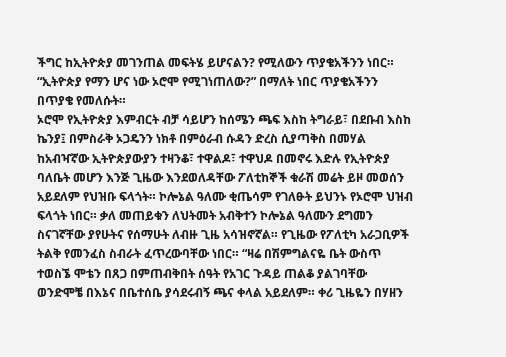ችግር ከኢትዮጵያ መገንጠል መፍትሄ ይሆናልን? የሚለውን ጥያቄአችንን ነበር። “ኢትዮጵያ የማን ሆና ነው ኦሮሞ የሚገነጠለው?” በማለት ነበር ጥያቄአችንን በጥያቄ የመለሱት።
ኦሮሞ የኢትዮጵያ እምብርት ብቻ ሳይሆን ከሰሜን ጫፍ እስከ ትግራይ፣ በደቡብ እስከ ኬንያ፤ በምስራቅ ኦጋዴንን ነክቶ በምዕራብ ሱዳን ድረስ ሲያጣቅስ በመሃል ከአብዣኛው ኢትዮጵያውያን ተዛንቆ፣ ተዋልዶ፣ ተዋህዶ በመኖሩ እድሉ የኢትዮጵያ ባለቤት መሆን እንጅ ጊዜው እንደወለዳቸው ፖለቲከኞች ቁራሽ መሬት ይዞ መወሰን አይደለም የህዝቡ ፍላጎት። ኮሎኔል ዓለሙ ቂጤሳም የገለፁት ይህንኑ የኦሮሞ ህዝብ ፍላጎት ነበር። ቃለ መጠይቁን ለህትመት አብቅተን ኮሎኔል ዓለሙን ደግመን ስናገኛቸው ያየሁትና የሰማሁት ለብዙ ጊዜ አሳዝኖኛል። የጊዜው የፖለቲካ አራጋቢዎች ትልቅ የመንፈስ ስብራት ፈጥረውባቸው ነበር። “ዛሬ በሽምግልናዬ ቤት ውስጥ ተወስኜ ሞቴን በጸጋ በምጠብቅበት ሰዓት የአገር ጉዳይ ጠልቆ ያልገባቸው ወንድሞቼ በእኔና በቤተሰቤ ያሳደሩብኝ ጫና ቀላል አይደለም። ቀሪ ጊዜዬን በሃዘን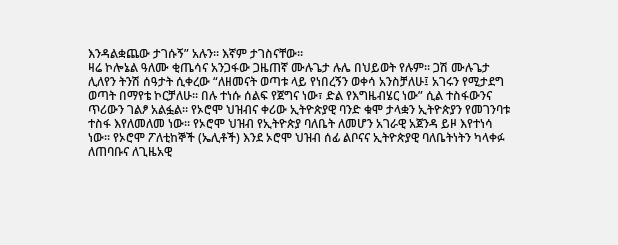እንዳልቋጨው ታገሱኝ” አሉን። እኛም ታገስናቸው።
ዛሬ ኮሎኔል ዓለሙ ቂጤሳና አንጋፋው ጋዜጠኛ ሙሉጌታ ሉሌ በህይወት የሉም። ጋሽ ሙሉጌታ ሊለየን ትንሽ ሰዓታት ሲቀረው “ለዘመናት ወጣቱ ላይ የነበረኝን ወቀሳ አንስቻለሁ፤ አገሩን የሚታደግ ወጣት በማየቴ ኮርቻለሁ። በሉ ተነሱ ሰልፍ የጀግና ነው፣ ድል የእግዜብሄር ነው” ሲል ተስፋውንና ጥሪውን ገልፆ አልፏል። የኦሮሞ ህዝብና ቀሪው ኢትዮጵያዊ ባንድ ቁሞ ታላቋን ኢትዮጵያን የመገንባቱ ተስፋ እየለመለመ ነው። የኦሮሞ ህዝብ የኢትዮጵያ ባለቤት ለመሆን አገራዊ አጀንዳ ይዞ እየተነሳ ነው። የኦሮሞ ፖለቲከኞች (ኤሊቶች) እንደ ኦሮሞ ህዝብ ሰፊ ልቦናና ኢትዮጵያዊ ባለቤትነትን ካላቀፉ ለጠባቡና ለጊዜአዊ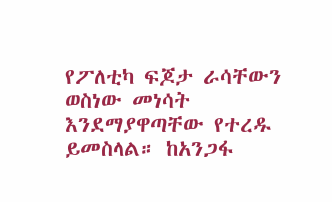የፖለቲካ ፍጆታ ራሳቸውን ወስነው መነሳት እንደማያዋጣቸው የተረዱ ይመስላል። ከአንጋፋ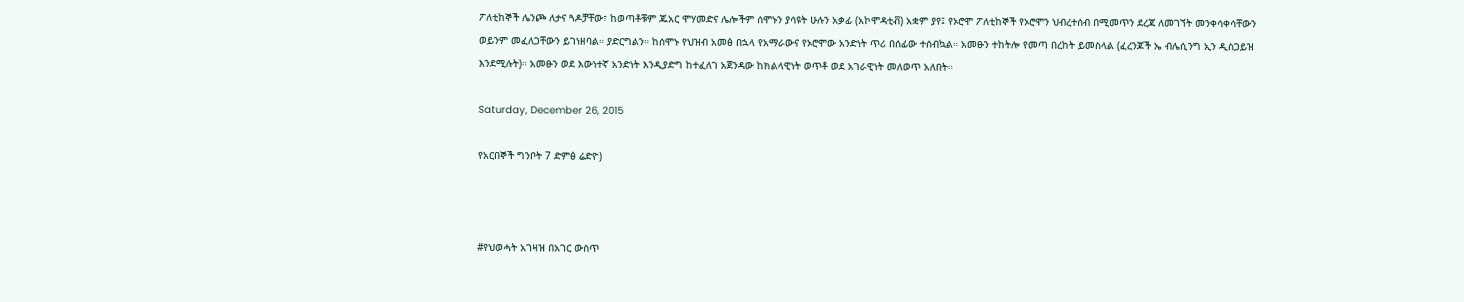ፖለቲከኞች ሌንጮ ለታና ጓዶቻቸው፣ ከወጣቶቹም ጁአር ሞሃመድና ሌሎችም ሰሞኑን ያሳዩት ሁሉን አቃፊ (አኮሞዳቲቭ) አቋም ያየ፤ የኦሮሞ ፖለቲከኞች የኦሮሞን ህብረተሰብ በሚመጥን ደረጃ ለመገኘት መንቀሳቀሳቸውን ወይንም መፈለጋቸውን ይገነዘባል። ያድርግልን። ከሰሞኑ የህዝብ አመፅ በኋላ የአማራውና የኦሮሞው አንድነት ጥሪ በሰፊው ተሰብኳል። አመፁን ተከትሎ የመጣ በረከት ይመስላል (ፈረንጆች ኤ ብሌሲንግ ኢን ዲስጋይዝ እንደሚሉት)። አመፁን ወደ እውነተኛ አንድነት እንዲያድግ ከተፈለገ አጀንዳው ከክልላዊነት ወጥቶ ወደ አገራዊነት መለወጥ አለበት።

Saturday, December 26, 2015

የአርበኞች ግንቦት 7 ድምፅ ሬድዮ)



#የህወሓት አገዛዝ በአገር ውስጥ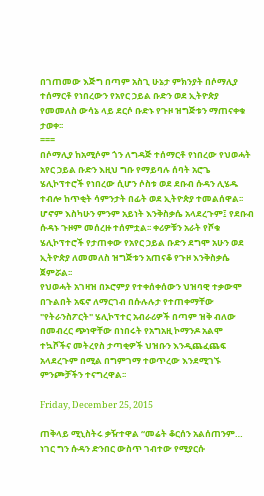በገጠመው እጅግ በጣም አስጊ ሁኔታ ምክንያት በሶማሊያ ተሰማርቶ የነበረውን የአየር ኃይል ቡድን ወደ ኢትዮጵያ የመመለስ ውሳኔ ላይ ደርሶ ቡድኑ የጉዞ ዝግጅቱን ማጠናቀቁ ታወቀ፡፡
===
በሶማሊያ ከአሚሶም ጎን ለግዳጅ ተሰማርቶ የነበረው የህወሓት አየር ኃይል ቡድን እዚህ ግቡ የማይባሉ ሰባት አሮጌ ሄሊኮፕተሮች የነበረው ሲሆን ሶስቱ ወደ ደቡብ ሱዳን ሊሄዱ ተብሎ ከጥቂት ሳምንታት በፊት ወደ ኢትዮጵያ ተመልሰዋል፡፡ ሆኖም እስካሁን ምንም አይነት እንቅስቃሴ አላደረጉም፤ የደቡብ ሱዳኑ ጉዞም መሰረዙ ተሰምቷል፡፡ ቀሪዎቹን አራት የሾቁ ሄሊኮፕተሮች የታጠቀው የአየር ኃይል ቡድን ደግሞ አሁን ወደ ኢትዮጵያ ለመመለስ ዝግጅቱን አጠናቆ የጉዞ እንቅስቃሴ ጀምሯል፡፡
የህወሓት አገዛዝ በኦሮምያ የተቀሰቀሰውን ህዝባዊ ተቃውሞ በጉልበት አፍኖ ለማርገብ በሱሉሉታ የተጠቀማቸው "የትራንስፖርት" ሄሊኮፕተር አብራሪዎች በጣም ዝቅ ብለው በመብረር ጭነዋቸው በነበሩት የአግአዚ ኮማንዶ አልሞ ተኳሾችና መትረየስ ታጣቂዎች ህዝቡን እንዲጨፈጨፍ አላደረጉም በሚል በግምገማ ተወጥረው እንደሚገኙ ምንጮቻችን ተናግረዋል፡፡

Friday, December 25, 2015

ጠቅላይ ሚኒስትሩ ቃዥተዋል “መሬት ቆርሰን አልሰጠንም… ነገር ግን ሱዳን ድንበር ውስጥ ገብተው የሚያርሱ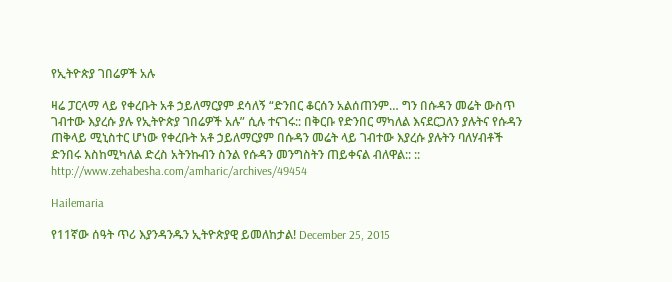የኢትዮጵያ ገበሬዎች አሉ

ዛሬ ፓርላማ ላይ የቀረቡት አቶ ኃይለማርያም ደሳለኝ “ድንበር ቆርሰን አልሰጠንም… ግን በሱዳን መሬት ውስጥ ገብተው እያረሱ ያሉ የኢትዮጵያ ገበሬዎች አሉ” ሲሉ ተናገሩ:: በቅርቡ የድንበር ማካለል እናደርጋለን ያሉትና የሱዳን ጠቅላይ ሚኒስተር ሆነው የቀረቡት አቶ ኃይለማርያም በሱዳን መሬት ላይ ገብተው እያረሱ ያሉትን ባለሃብቶች ድንበሩ እስከሚካለል ድረስ አትንኩብን ስንል የሱዳን መንግስትን ጠይቀናል ብለዋል:: ::
http://www.zehabesha.com/amharic/archives/49454

Hailemaria

የ11ኛው ሰዓት ጥሪ እያንዳንዱን ኢትዮጵያዊ ይመለከታል! December 25, 2015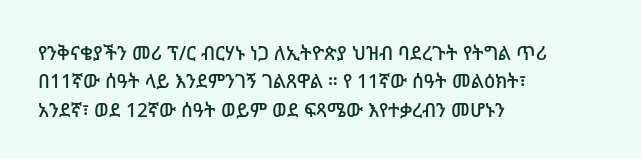የንቅናቄያችን መሪ ፕ/ር ብርሃኑ ነጋ ለኢትዮጵያ ህዝብ ባደረጉት የትግል ጥሪ በ11ኛው ሰዓት ላይ እንደምንገኝ ገልጸዋል ። የ 11ኛው ሰዓት መልዕክት፣ አንደኛ፣ ወደ 12ኛው ሰዓት ወይም ወደ ፍጻሜው እየተቃረብን መሆኑን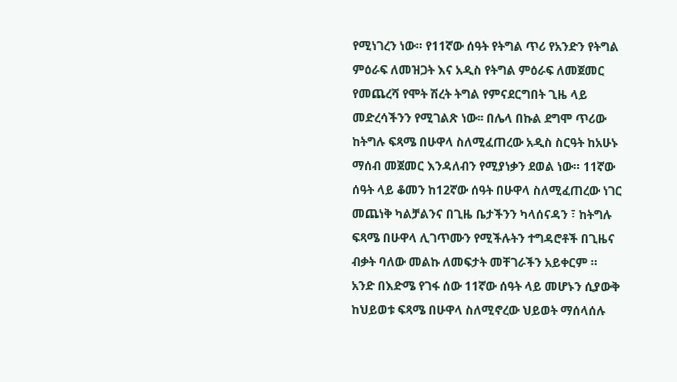የሚነገረን ነው። የ11ኛው ሰዓት የትግል ጥሪ የአንድን የትግል ምዕራፍ ለመዝጋት እና አዲስ የትግል ምዕራፍ ለመጀመር የመጨረሻ የሞት ሽረት ትግል የምናደርግበት ጊዜ ላይ መድረሳችንን የሚገልጽ ነው፡፡ በሌላ በኩል ደግሞ ጥሪው ከትግሉ ፍጻሜ በሁዋላ ስለሚፈጠረው አዲስ ስርዓት ከአሁኑ ማሰብ መጀመር እንዳለብን የሚያነቃን ደወል ነው። 11ኛው ሰዓት ላይ ቆመን ከ12ኛው ሰዓት በሁዋላ ስለሚፈጠረው ነገር መጨነቅ ካልቻልንና በጊዜ ቤታችንን ካላሰናዳን ፣ ከትግሉ ፍጻሜ በሁዋላ ሊገጥሙን የሚችሉትን ተግዳሮቶች በጊዜና ብቃት ባለው መልኩ ለመፍታት መቸገራችን አይቀርም ። አንድ በእድሜ የገፋ ሰው 11ኛው ሰዓት ላይ መሆኑን ሲያውቅ ከህይወቱ ፍጻሜ በሁዋላ ስለሚኖረው ህይወት ማሰላሰሉ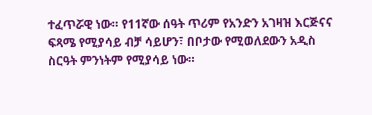ተፈጥሯዊ ነው። የ11ኛው ሰዓት ጥሪም የአንድን አገዛዝ እርጅናና ፍጻሜ የሚያሳይ ብቻ ሳይሆን፣ በቦታው የሚወለደውን አዲስ ስርዓት ምንነትም የሚያሳይ ነው።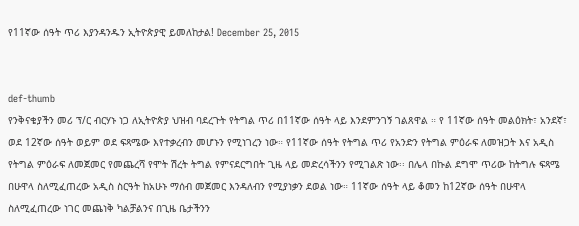የ11ኛው ሰዓት ጥሪ እያንዳንዱን ኢትዮጵያዊ ይመለከታል! December 25, 2015


def-thumb
የንቅናቄያችን መሪ ፕ/ር ብርሃኑ ነጋ ለኢትዮጵያ ህዝብ ባደረጉት የትግል ጥሪ በ11ኛው ሰዓት ላይ እንደምንገኝ ገልጸዋል ። የ 11ኛው ሰዓት መልዕክት፣ አንደኛ፣ ወደ 12ኛው ሰዓት ወይም ወደ ፍጻሜው እየተቃረብን መሆኑን የሚነገረን ነው። የ11ኛው ሰዓት የትግል ጥሪ የአንድን የትግል ምዕራፍ ለመዝጋት እና አዲስ የትግል ምዕራፍ ለመጀመር የመጨረሻ የሞት ሽረት ትግል የምናደርግበት ጊዜ ላይ መድረሳችንን የሚገልጽ ነው፡፡ በሌላ በኩል ደግሞ ጥሪው ከትግሉ ፍጻሜ በሁዋላ ስለሚፈጠረው አዲስ ስርዓት ከአሁኑ ማሰብ መጀመር እንዳለብን የሚያነቃን ደወል ነው። 11ኛው ሰዓት ላይ ቆመን ከ12ኛው ሰዓት በሁዋላ ስለሚፈጠረው ነገር መጨነቅ ካልቻልንና በጊዜ ቤታችንን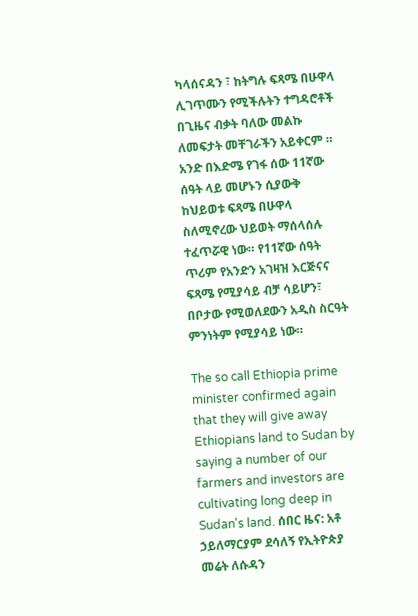ካላሰናዳን ፣ ከትግሉ ፍጻሜ በሁዋላ ሊገጥሙን የሚችሉትን ተግዳሮቶች በጊዜና ብቃት ባለው መልኩ ለመፍታት መቸገራችን አይቀርም ። አንድ በእድሜ የገፋ ሰው 11ኛው ሰዓት ላይ መሆኑን ሲያውቅ ከህይወቱ ፍጻሜ በሁዋላ ስለሚኖረው ህይወት ማሰላሰሉ ተፈጥሯዊ ነው። የ11ኛው ሰዓት ጥሪም የአንድን አገዛዝ እርጅናና ፍጻሜ የሚያሳይ ብቻ ሳይሆን፣ በቦታው የሚወለደውን አዲስ ስርዓት ምንነትም የሚያሳይ ነው።

The so call Ethiopia prime minister confirmed again that they will give away Ethiopians land to Sudan by saying a number of our farmers and investors are cultivating long deep in Sudan's land. ሰበር ዜና: አቶ ኃይለማርያም ደሳለኝ የኢትዮጵያ መሬት ለሱዳን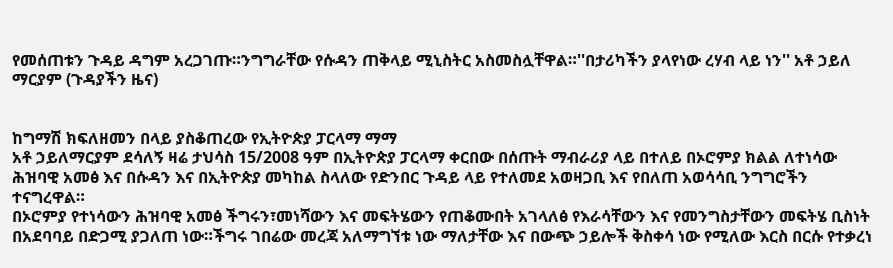የመሰጠቱን ጉዳይ ዳግም አረጋገጡ።ንግግራቸው የሱዳን ጠቅላይ ሚኒስትር አስመስሏቸዋል።''በታሪካችን ያላየነው ረሃብ ላይ ነን'' አቶ ኃይለ ማርያም (ጉዳያችን ዜና)


ከግማሽ ክፍለዘመን በላይ ያስቆጠረው የኢትዮጵያ ፓርላማ ማማ
አቶ ኃይለማርያም ደሳለኝ ዛሬ ታህሳስ 15/2008 ዓም በኢትዮጵያ ፓርላማ ቀርበው በሰጡት ማብራሪያ ላይ በተለይ በኦሮምያ ክልል ለተነሳው ሕዝባዊ አመፅ እና በሱዳን እና በኢትዮጵያ መካከል ስላለው የድንበር ጉዳይ ላይ የተለመደ አወዛጋቢ እና የበለጠ አወሳሳቢ ንግግሮችን ተናግረዋል።
በኦሮምያ የተነሳውን ሕዝባዊ አመፅ ችግሩን፣መነሻውን እና መፍትሄውን የጠቆሙበት አገላለፅ የእራሳቸውን እና የመንግስታቸውን መፍትሄ ቢስነት በአደባባይ በድጋሚ ያጋለጠ ነው።ችግሩ ገበሬው መረጃ አለማግኘቱ ነው ማለታቸው እና በውጭ ኃይሎች ቅስቀሳ ነው የሚለው እርስ በርሱ የተቃረነ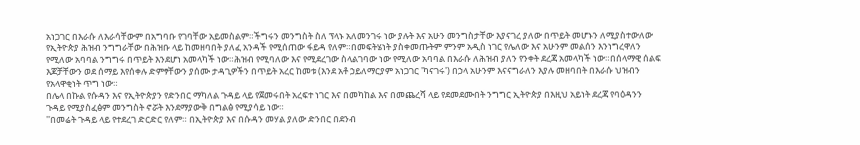አነጋገር በእራሱ ለእራሳቸውም በአግባቡ የገባቸው አይመስልም።ችግሩን መንግስት ስለ ፕላኑ አለመንገሩ ነው ያሉት እና አሁን መንግስታቸው እያናገረ ያለው በጥይት መሆኑን ለሚያስተውለው የኢትዮጵያ ሕዝብ ንግግራቸው በሕዝቡ ላይ ከመዘባበት ያለፈ አንዳች የሚሰጠው ፋይዳ የለም።በመፍትሄነት ያስቀመጡትም ምንም አዲስ ነገር የሌለው እና አሁንም መልሰን እንነግረዋለን የሚለው አባባል ንግግሩ በጥይት እንደሆነ አመላካች ነው።ሕዝብ የሚባለው እና የሚደረገው ስላልገባው ነው የሚለው አባባል በእራሱ ለሕዝብ ያለን የንቀት ደረጃ አመላካች ነው።በሰላማዊ ሰልፍ እጆቻቸውን ወደ ሰማይ እየሰቀሉ ድምፃቸውን ያሰሙ ታዳጊዎችን በጥይት አረር ከመቱ (እንደ አቶ ኃይለማርያም አነጋገር 'ካናገሩ') በኃላ አሁንም እናናግራለን እያሉ መዘባበት በእራሱ ህዝብን የአላዋቂነት ጥግ ነው።
በሌላ በኩል የሱዳን እና የኢትዮጵያን የድንበር ማካለል ጉዳይ ላይ የጀመሩበት አረፍተ ነገር እና በመካከል እና በመጨረሻ ላይ የደመደሙበት ንግግር ኢትዮጵያ በእዚህ አይነት ደረጃ የባዕዳንን ጉዳይ የሚያስፈፅም መንግስት ኖሯት እንደማያውቅ በግልፅ የሚያሳይ ነው።
''በመሬት ጉዳይ ላይ የተደረገ ድርድር የለም። በኢትዮጵያ እና በሱዳን መሃል ያለው ድንበር በደንብ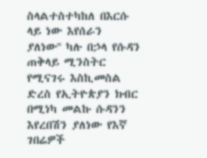ስላልተስተካከለ በእርሱ ላይ ነው እየሰራን ያለነው'' ካሉ በኃላ የሱዳን ጠቅላይ ሚንስትር የሚናገሩ እስኪመስል ድረስ የኢትዮጵያን ክብር በሚነካ መልኩ ሱዳንን እየረበሽን ያለነው የእኛ ገበሬዎች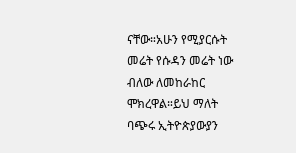ናቸው።አሁን የሚያርሱት መሬት የሱዳን መሬት ነው ብለው ለመከራከር ሞክረዋል።ይህ ማለት ባጭሩ ኢትዮጵያውያን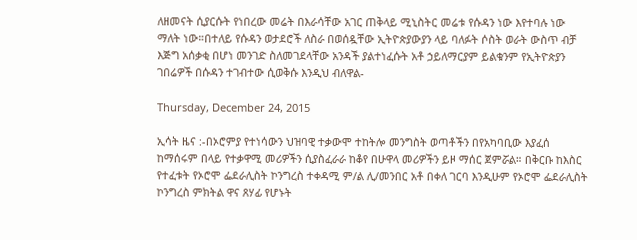ለዘመናት ሲያርሱት የነበረው መሬት በእራሳቸው አገር ጠቅላይ ሚኒስትር መሬቱ የሱዳን ነው እየተባሉ ነው ማለት ነው።በተለይ የሱዳን ወታደሮች ለስራ በወሰዷቸው ኢትዮጵያውያን ላይ ባለፉት ሶስት ወራት ውስጥ ብቻ እጅግ አሰቃቂ በሆነ መንገድ ስለመገደላቸው አንዳች ያልተነፈሱት አቶ ኃይለማርያም ይልቁንም የኢትዮጵያን ገበሬዎች በሱዳን ተገብተው ሲወቅሱ እንዲህ ብለዋል-

Thursday, December 24, 2015

ኢሳት ዜና :-በኦሮምያ የተነሳውን ህዝባዊ ተቃውሞ ተከትሎ መንግስት ወጣቶችን በየአካባቢው እያፈሰ ከማሰሩም በላይ የተቃዋሚ መሪዎችን ሲያስፈራራ ከቆየ በሁዋላ መሪዎችን ይዞ ማሰር ጀምሯል። በቅርቡ ከእስር የተፈቱት የኦሮሞ ፌደራሊስት ኮንግረስ ተቀዳሚ ም/ል ሊ/መንበር አቶ በቀለ ገርባ እንዲሁም የኦሮሞ ፌደራሊስት ኮንግረስ ምክትል ዋና ጸሃፊ የሆኑት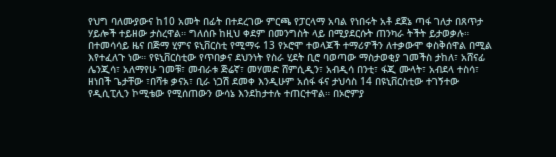የህግ ባለሙያውና ከ10 አመት በፊት በተደረገው ምርጫ የፓርላማ አባል የነበሩት አቶ ደጀኔ ጣፋ ገለታ በጸጥታ ሃይሎች ተይዘው ታስረዋል። ግለሰቡ ከዚህ ቀደም በመንግስት ላይ በሚያደርሱት ጠንካራ ትችት ይታወቃሉ። በተመሳሳይ ዜና በጅማ ሂምና ዩኒቨርስቲ የሚማሩ 13 የኦሮሞ ተወላጆች ተማሪዎችን ለተቃውሞ ቀስቅሰዋል በሚል እየተፈለጉ ነው። የዩኒቨርስቲው የጥበቃና ደህንነት የስራ ሂደት ቢሮ ባወጣው ማስታወቂያ ገመችስ ታከለ፣ አሸናፊ ሌንጂሳ፣ አለማየሁ ገመቹ፣ መብራቱ ጅሬኛ፣ መሃመድ ሸምሲዲን፣ አብዲሳ በንቲ፣ ፋጂ ሙላት፣ አብደላ ተስሳ፣ ዘነበች ጌታቸው ፣በሻቱ ቃናአ፣ ቢራ ነጋሽ ደመቀ እንዲሁም አሰፋ ፋና ታህሳስ 14 በዩኒቨርስቲው ተገኝተው የዲሲፒሊን ኮሚቴው የሚሰጠውን ውሳኔ እንደከታተሉ ተጠርተዋል። በኦሮምያ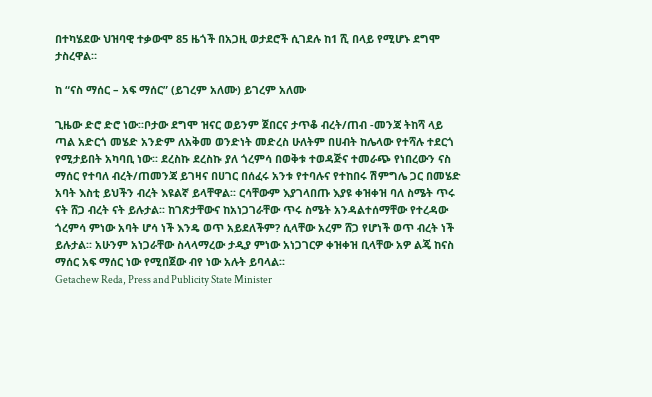በተካሄደው ህዝባዊ ተቃውሞ 85 ዜጎች በአጋዚ ወታደሮች ሲገደሉ ከ1 ሺ በላይ የሚሆኑ ደግሞ ታስረዋል።

ከ “ናስ ማሰር – አፍ ማሰር” (ይገረም አለሙ) ይገረም አለሙ

ጊዜው ድሮ ድሮ ነው፡፡ቦታው ደግሞ ዝናር ወይንም ጀበርና ታጥቆ ብረት/ጠብ -መንጃ ትከሻ ላይ ጣል አድርጎ መሄድ አንድም ለአቅመ ወንድነት መድረስ ሁለትም በሀብት ከሌላው የተሻሉ ተደርጎ የሚታይበት አካባቢ ነው፡፡ ደረስኩ ደረስኩ ያለ ጎረምሳ በወቅቱ ተወዳጅና ተመራጭ የነበረውን ናስ ማሰር የተባለ ብረት/ጠመንጃ ይገዛና በሀገር በሰፈሩ አንቱ የተባሉና የተከበሩ ሽምግሌ ጋር በመሄድ አባት እስቲ ይህችን ብረት እዩልኛ ይላቸዋል፡፡ ርሳቸውም እያገላበጡ እያዩ ቀዝቀዝ ባለ ስሜት ጥሩ ናት ሸጋ ብረት ናት ይሉታል፡፡ ከገጽታቸውና ከአነጋገራቸው ጥሩ ስሜት አንዳልተሰማቸው የተረዳው ጎረምሳ ምነው አባት ሆሳ ነች እንዴ ወጥ አይደለችም? ሲላቸው አረም ሸጋ የሆነች ወጥ ብረት ነች ይሉታል፡፡ አሁንም አነጋራቸው ስላላማረው ታዲያ ምነው አነጋገርዎ ቀዝቀዝ ቢላቸው አዎ ልጄ ከናስ ማሰር አፍ ማሰር ነው የሚበጀው ብየ ነው አሉት ይባላል፡፡
Getachew Reda, Press and Publicity State Minister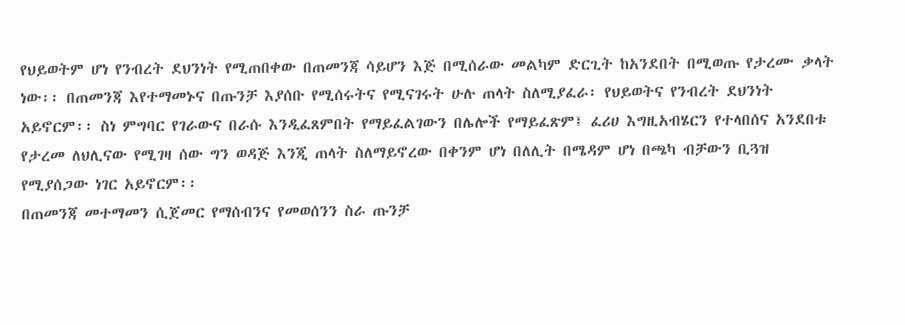የህይወትም ሆነ የንብረት ደህንነት የሚጠበቀው በጠመንጃ ሳይሆን እጅ በሚሰራው መልካም ድርጊት ከአንደበት በሚወጡ የታረሙ ቃላት ነው፡፡ በጠመንጃ እየተማመኑና በጡንቻ እያሰቡ የሚሰሩትና የሚናገሩት ሁሉ ጠላት ስለሚያፈራ፡ የህይወትና የንብረት ደህንነት አይኖርም፡፡ ስነ ምግባር የገራውና በራሱ እንዲፈጸምበት የማይፈልገውን በሌሎች የማይፈጽም፤ ፈሪሀ እግዚአብሄርን የተላበሰና አንደበቱ የታረመ ለህሊናው የሚገዛ ሰው ግን ወዳጅ እንጂ ጠላት ስለማይኖረው በቀንም ሆነ በለሊት በሜዳም ሆነ በጫካ ብቻውን ቢጓዝ የሚያሰጋው ነገር አይኖርም፡፡
በጠመንጃ መተማመን ሲጀመር የማሰብንና የመወሰንን ስራ ጡንቻ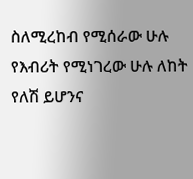ስለሚረከብ የሚሰራው ሁሉ የእብሪት የሚነገረው ሁሉ ለከት የለሽ ይሆንና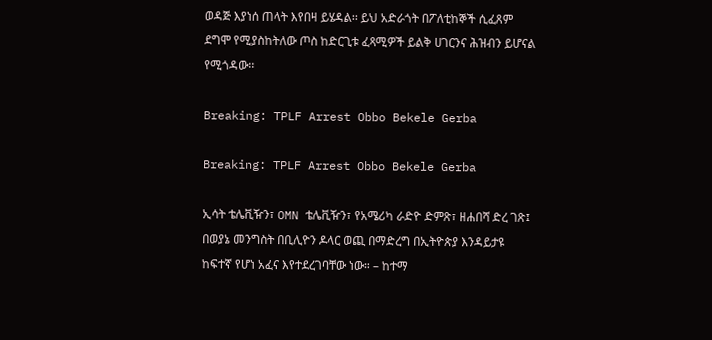ወዳጅ እያነሰ ጠላት እየበዛ ይሄዳል፡፡ ይህ አድራጎት በፖለቲከኞች ሲፈጸም ደግሞ የሚያስከትለው ጦስ ከድርጊቱ ፈጻሚዎች ይልቅ ሀገርንና ሕዝብን ይሆናል የሚጎዳው፡፡

Breaking: TPLF Arrest Obbo Bekele Gerba

Breaking: TPLF Arrest Obbo Bekele Gerba

ኢሳት ቴሌቪዥን፣ OMN ቴሌቪዥን፣ የአሜሪካ ራድዮ ድምጽ፣ ዘሐበሻ ድረ ገጽ፤ በወያኔ መንግስት በቢሊዮን ዶላር ወጪ በማድረግ በኢትዮጵያ እንዳይታዩ ከፍተኛ የሆነ አፈና እየተደረገባቸው ነው። – ከተማ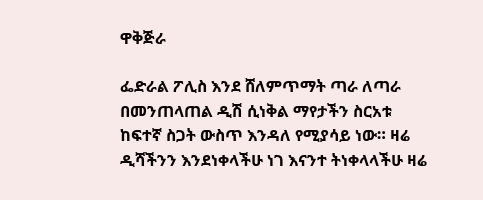ዋቅጅራ

ፌድራል ፖሊስ እንደ ሸለምጥማት ጣራ ለጣራ በመንጠላጠል ዲሽ ሲነቅል ማየታችን ስርአቱ ከፍተኛ ስጋት ውስጥ እንዳለ የሚያሳይ ነው። ዛሬ ዲሻችንን እንደነቀላችሁ ነገ እናንተ ትነቀላላችሁ ዛሬ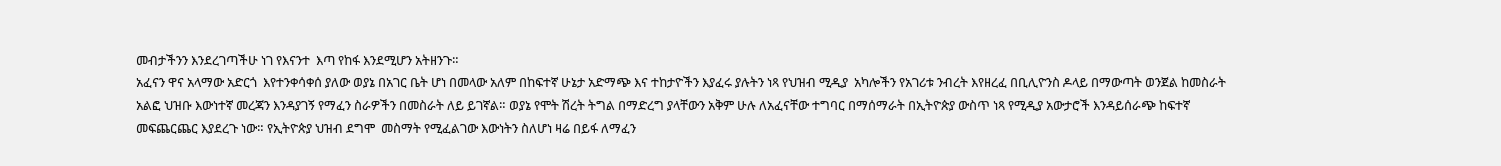መብታችንን እንደረገጣችሁ ነገ የእናንተ  እጣ የከፋ እንደሚሆን አትዘንጉ።
አፈናን ዋና አላማው አድርጎ  እየተንቀሳቀሰ ያለው ወያኔ በአገር ቤት ሆነ በመላው አለም በከፍተኛ ሁኔታ አድማጭ እና ተከታዮችን እያፈሩ ያሉትን ነጻ የህዝብ ሚዲያ  አካሎችን የአገሪቱ ንብረት እየዘረፈ በቢሊዮንስ ዶላይ በማውጣት ወንጀል ከመስራት አልፎ ህዝቡ እውነተኛ መረጃን እንዳያገኝ የማፈን ስራዎችን በመስራት ለይ ይገኛል። ወያኔ የሞት ሽረት ትግል በማድረግ ያላቸውን አቅም ሁሉ ለአፈናቸው ተግባር በማሰማራት በኢትዮጵያ ውስጥ ነጻ የሚዲያ አውታሮች እንዳይሰራጭ ከፍተኛ መፍጨርጨር እያደረጉ ነው። የኢትዮጵያ ህዝብ ደግሞ  መስማት የሚፈልገው እውነትን ስለሆነ ዛሬ በይፋ ለማፈን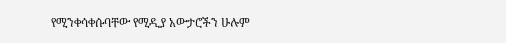የሚንቀሳቀሱባቸው የሚዲያ አውታሮችን ሁሉም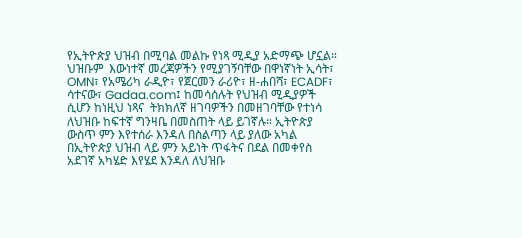የኢትዮጵያ ህዝብ በሚባል መልኩ የነጻ ሚዲያ አድማጭ ሆኗል። ህዝቡም  እውነተኛ መረጃዎችን የሚያገኝባቸው በዋነኛነት ኢሳት፣ OMN፣ የአሜሪካ ራዲዮ፣ የጀርመን ራሪዮ፣ ዘ-ሐበሻ፣ ECADF፣ ሳተናው፣ Gadaa.com፤ ከመሳሰሉት የህዝብ ሚዲያዎች ሲሆን ከነዚህ ነጻና  ትክክለኛ ዘገባዎችን በመዘገባቸው የተነሳ ለህዝቡ ከፍተኛ ግንዛቤ በመስጠት ላይ ይገኛሉ። ኢትዮጵያ ውስጥ ምን እየተሰራ እንዳለ በስልጣን ላይ ያለው አካል በኢትዮጵያ ህዝብ ላይ ምን አይነት ጥፋትና በደል በመቀየስ አደገኛ አካሄድ እየሄደ እንዳለ ለህዝቡ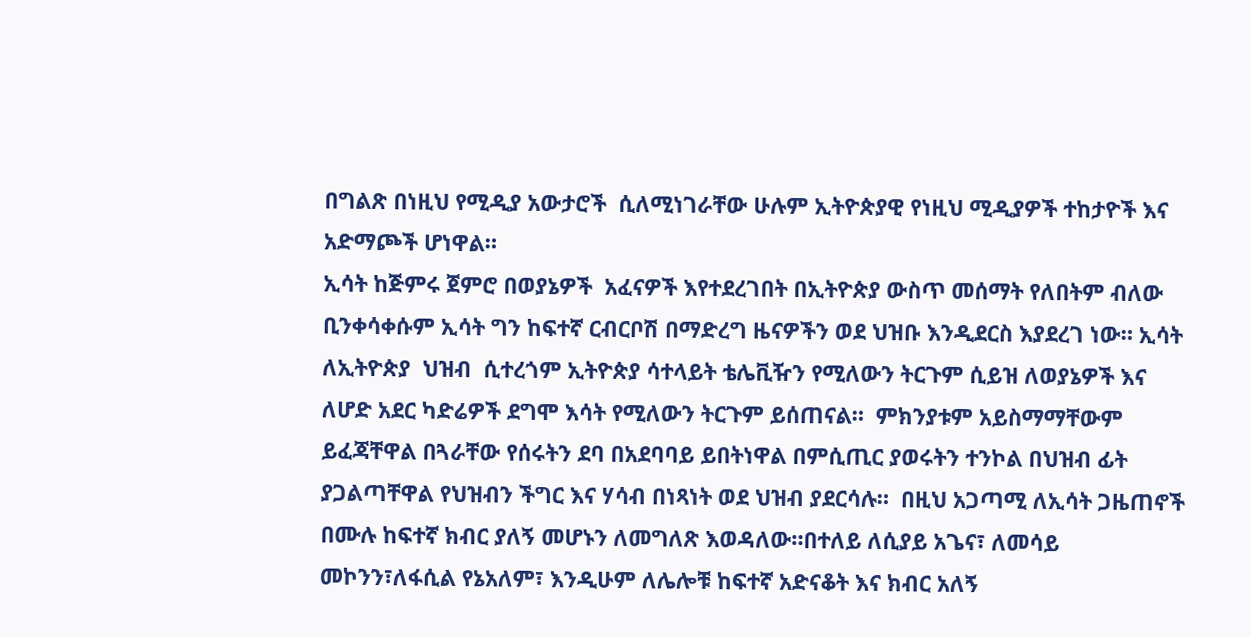በግልጽ በነዚህ የሚዲያ አውታሮች  ሲለሚነገራቸው ሁሉም ኢትዮጵያዊ የነዚህ ሚዲያዎች ተከታዮች እና አድማጮች ሆነዋል።
ኢሳት ከጅምሩ ጀምሮ በወያኔዎች  አፈናዎች እየተደረገበት በኢትዮጵያ ውስጥ መሰማት የለበትም ብለው ቢንቀሳቀሱም ኢሳት ግን ከፍተኛ ርብርቦሽ በማድረግ ዜናዎችን ወደ ህዝቡ እንዲደርስ እያደረገ ነው። ኢሳት ለኢትዮጵያ  ህዝብ  ሲተረጎም ኢትዮጵያ ሳተላይት ቴሌቪዥን የሚለውን ትርጉም ሲይዝ ለወያኔዎች እና ለሆድ አደር ካድሬዎች ደግሞ እሳት የሚለውን ትርጉም ይሰጠናል።  ምክንያቱም አይስማማቸውም ይፈጃቸዋል በጓራቸው የሰሩትን ደባ በአደባባይ ይበትነዋል በምሲጢር ያወሩትን ተንኮል በህዝብ ፊት ያጋልጣቸዋል የህዝብን ችግር እና ሃሳብ በነጻነት ወደ ህዝብ ያደርሳሉ።  በዚህ አጋጣሚ ለኢሳት ጋዜጠኖች በሙሉ ከፍተኛ ክብር ያለኝ መሆኑን ለመግለጽ እወዳለው።በተለይ ለሲያይ አጌና፣ ለመሳይ መኮንን፣ለፋሲል የኔአለም፣ እንዲሁም ለሌሎቹ ከፍተኛ አድናቆት እና ክብር አለኝ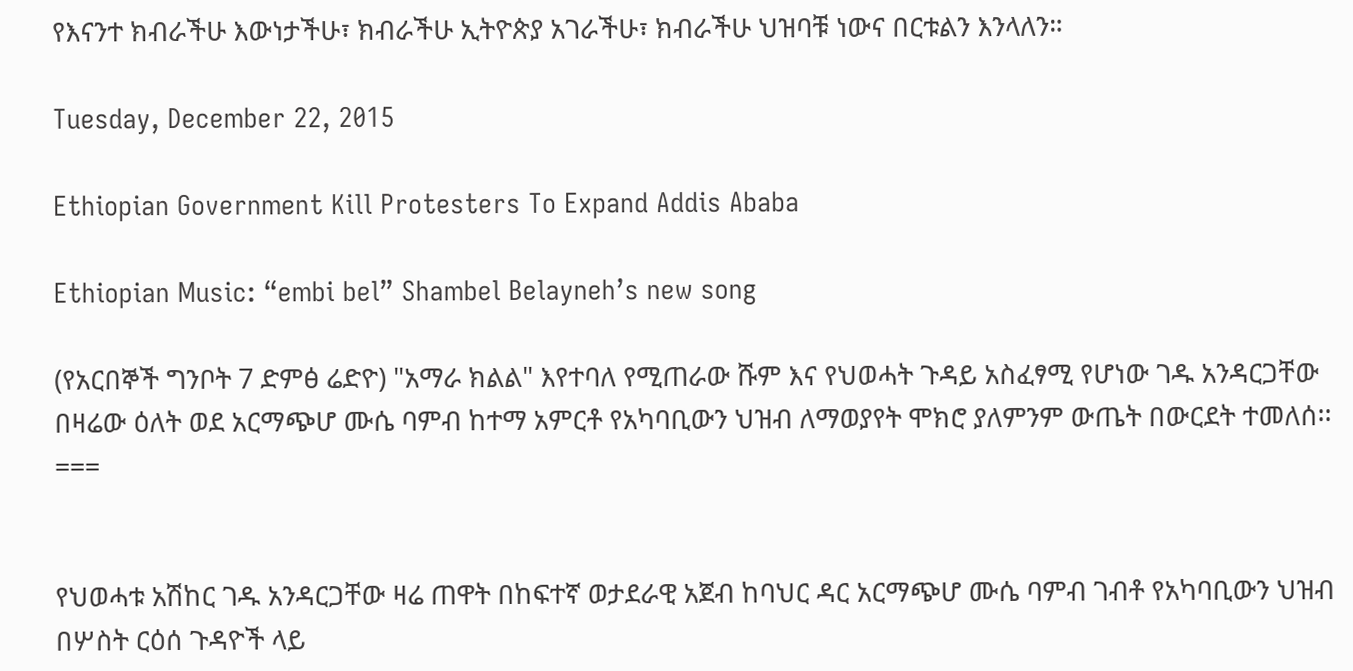የእናንተ ክብራችሁ እውነታችሁ፣ ክብራችሁ ኢትዮጵያ አገራችሁ፣ ክብራችሁ ህዝባቹ ነውና በርቱልን እንላለን።

Tuesday, December 22, 2015

Ethiopian Government Kill Protesters To Expand Addis Ababa

Ethiopian Music: “embi bel” Shambel Belayneh’s new song

(የአርበኞች ግንቦት 7 ድምፅ ሬድዮ) "አማራ ክልል" እየተባለ የሚጠራው ሹም እና የህወሓት ጉዳይ አስፈፃሚ የሆነው ገዱ አንዳርጋቸው በዛሬው ዕለት ወደ አርማጭሆ ሙሴ ባምብ ከተማ አምርቶ የአካባቢውን ህዝብ ለማወያየት ሞክሮ ያለምንም ውጤት በውርደት ተመለሰ፡፡ ===


የህወሓቱ አሽከር ገዱ አንዳርጋቸው ዛሬ ጠዋት በከፍተኛ ወታደራዊ አጀብ ከባህር ዳር አርማጭሆ ሙሴ ባምብ ገብቶ የአካባቢውን ህዝብ በሦስት ርዕሰ ጉዳዮች ላይ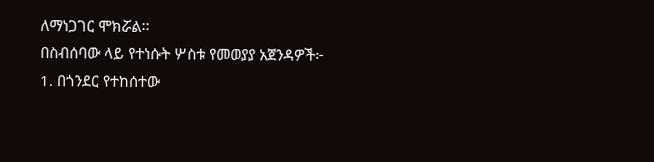ለማነጋገር ሞክሯል፡፡
በስብሰባው ላይ የተነሱት ሦስቱ የመወያያ አጀንዳዎች፦
1. በጎንደር የተከሰተው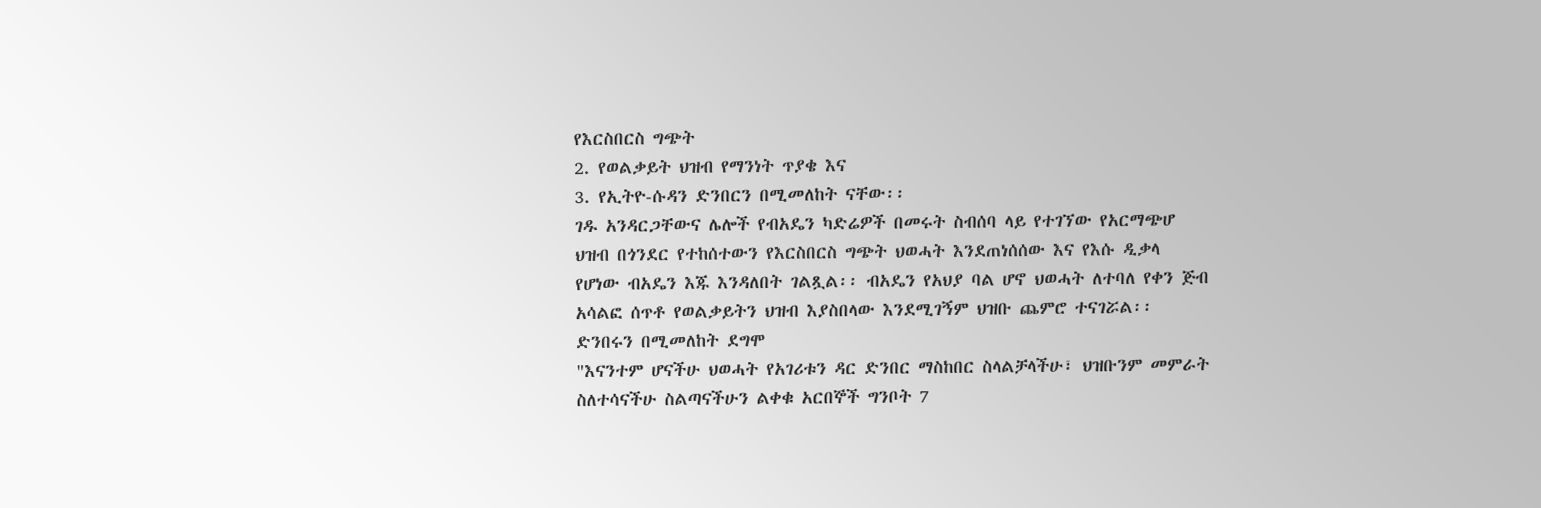የእርስበርስ ግጭት
2. የወልቃይት ህዝብ የማንነት ጥያቄ እና
3. የኢትዮ-ሱዳን ድንበርን በሚመለከት ናቸው፡፡
ገዱ አንዳርጋቸውና ሌሎች የብአዴን ካድሬዎች በመሩት ስብሰባ ላይ የተገኘው የአርማጭሆ ህዝብ በጎንደር የተከሰተውን የእርስበርስ ግጭት ህወሓት እንደጠነሰሰው እና የእሱ ዲቃላ የሆነው ብአዴን እጁ እንዳለበት ገልጿል፡፡ ብአዴን የአህያ ባል ሆኖ ህወሓት ለተባለ የቀን ጅብ አሳልፎ ሰጥቶ የወልቃይትን ህዝብ እያስበላው እንደሚገኝም ህዝቡ ጨምሮ ተናገሯል፡፡
ድንበሩን በሚመለከት ደግሞ
"እናንተም ሆናችሁ ህወሓት የአገሪቱን ዳር ድንበር ማስከበር ስላልቻላችሁ፣ ህዝቡንም መምራት ስለተሳናችሁ ስልጣናችሁን ልቀቁ አርበኞች ግንቦት 7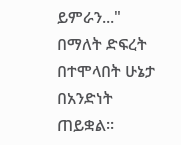ይምራን..." በማለት ድፍረት በተሞላበት ሁኔታ በአንድነት ጠይቋል፡፡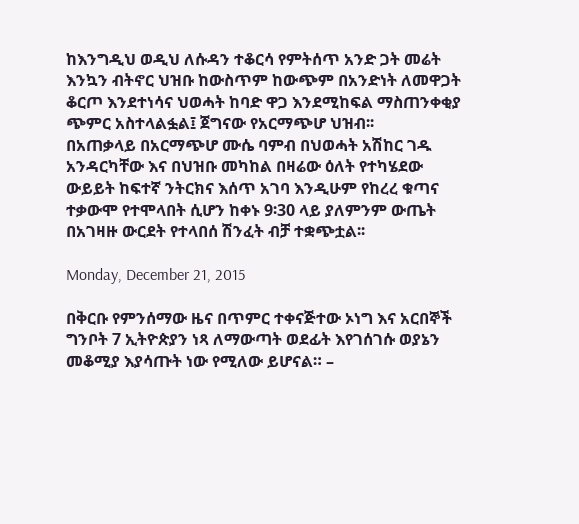ከእንግዲህ ወዲህ ለሱዳን ተቆርሳ የምትሰጥ አንድ ጋት መሬት እንኳን ብትኖር ህዝቡ ከውስጥም ከውጭም በአንድነት ለመዋጋት ቆርጦ እንደተነሳና ህወሓት ከባድ ዋጋ እንደሚከፍል ማስጠንቀቂያ ጭምር አስተላልፏል፤ ጀግናው የአርማጭሆ ህዝብ፡፡
በአጠቃላይ በአርማጭሆ ሙሴ ባምብ በህወሓት አሽከር ገዱ አንዳርካቸው እና በህዝቡ መካከል በዛሬው ዕለት የተካሄደው ውይይት ከፍተኛ ንትርክና እሰጥ አገባ እንዲሁም የከረረ ቁጣና ተቃውሞ የተሞላበት ሲሆን ከቀኑ 9፡30 ላይ ያለምንም ውጤት በአገዛዙ ውርደት የተላበሰ ሽንፈት ብቻ ተቋጭቷል፡፡

Monday, December 21, 2015

በቅርቡ የምንሰማው ዜና በጥምር ተቀናጅተው ኦነግ እና አርበኞች ግንቦት 7 ኢትዮጵያን ነጻ ለማውጣት ወደፊት እየገሰገሱ ወያኔን መቆሚያ እያሳጡት ነው የሚለው ይሆናል። –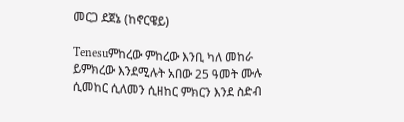መርጋ ደጀኔ (ከኖርዌይ)

Tenesuምከረው ምከረው እንቢ ካለ መከራ ይምክረው እንደሚሉት አበው 25 ዓመት ሙሉ ሲመከር ሲለመን ሲዘከር ምክርን እንደ ስድብ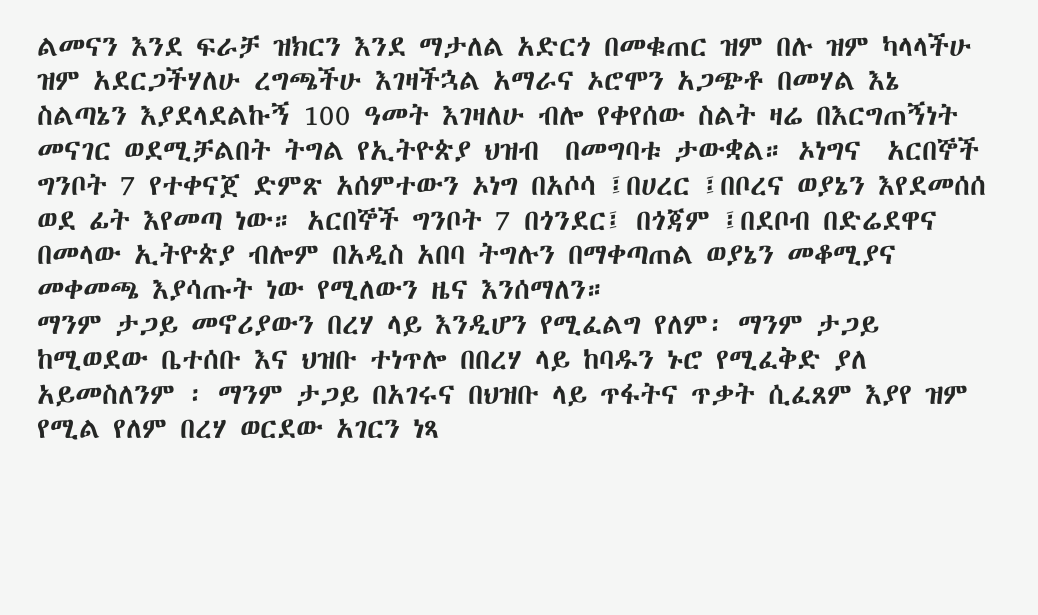ልመናን እንደ ፍራቻ ዝክርን እንደ ማታለል አድርጎ በመቁጠር ዝም በሉ ዝም ካላላችሁ ዝም አደርጋችሃለሁ ረግጫችሁ እገዛችኋል አማራና ኦሮሞን አጋጭቶ በመሃል እኔ ስልጣኔን እያደላደልኩኝ 100 ዓመት እገዛለሁ ብሎ የቀየሰው ስልት ዛሬ በእርግጠኝነት መናገር ወደሚቻልበት ትግል የኢትዮጵያ ህዝብ  በመግባቱ ታውቋል። ኦነግና  አርበኞች ግንቦት 7 የተቀናጀ ድምጽ አሰምተውን ኦነግ በአሶሳ ፤በሀረር ፤በቦረና ወያኔን እየደመሰሰ ወደ ፊት እየመጣ ነው። አርበኞች ግንቦት 7 በጎንደር፤ በጎጃም ፤በደቦብ በድሬደዋና በመላው ኢትዮጵያ ብሎም በአዲስ አበባ ትግሉን በማቀጣጠል ወያኔን መቆሚያና መቀመጫ እያሳጡት ነው የሚለውን ዜና እንሰማለን።
ማንም ታጋይ መኖሪያውን በረሃ ላይ እንዲሆን የሚፈልግ የለም፡ ማንም ታጋይ ከሚወደው ቤተሰቡ እና ህዝቡ ተነጥሎ በበረሃ ላይ ከባዱን ኑሮ የሚፈቅድ ያለ አይመስለንም ፡ ማንም ታጋይ በአገሩና በህዝቡ ላይ ጥፋትና ጥቃት ሲፈጸም እያየ ዝም የሚል የለም በረሃ ወርደው አገርን ነጻ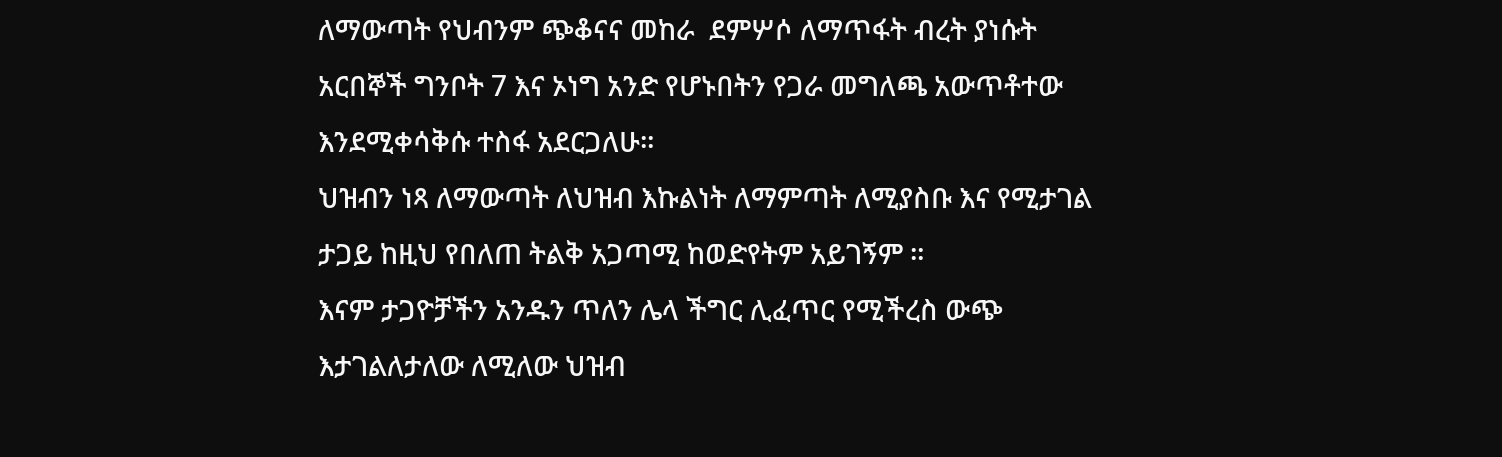ለማውጣት የህብንም ጭቆናና መከራ  ደምሦሶ ለማጥፋት ብረት ያነሱት አርበኞች ግንቦት 7 እና ኦነግ አንድ የሆኑበትን የጋራ መግለጫ አውጥቶተው እንደሚቀሳቅሱ ተስፋ አደርጋለሁ።
ህዝብን ነጻ ለማውጣት ለህዝብ እኩልነት ለማምጣት ለሚያስቡ እና የሚታገል ታጋይ ከዚህ የበለጠ ትልቅ አጋጣሚ ከወድየትም አይገኝም ።
እናም ታጋዮቻችን አንዱን ጥለን ሌላ ችግር ሊፈጥር የሚችረስ ውጭ እታገልለታለው ለሚለው ህዝብ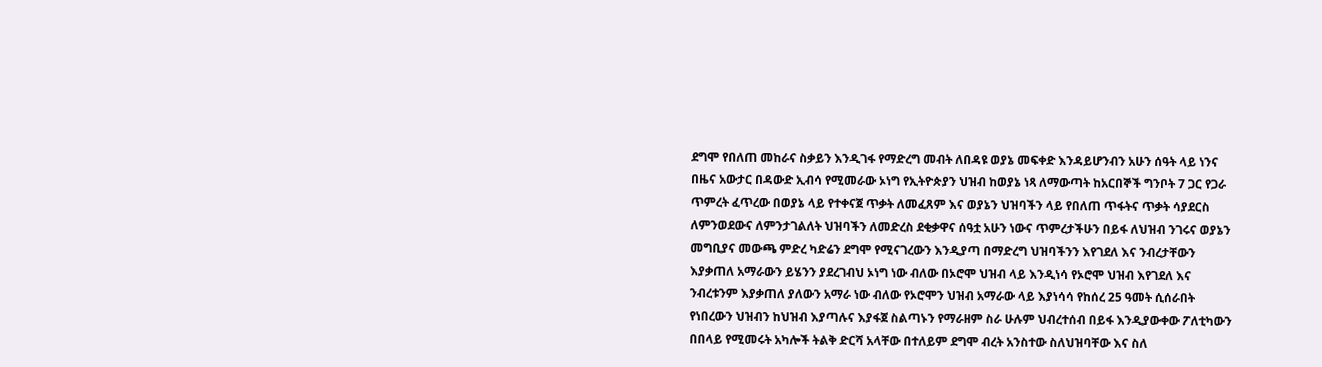ደግሞ የበለጠ መከራና ስቃይን እንዲገፋ የማድረግ መብት ለበዳዩ ወያኔ መፍቀድ እንዳይሆንብን አሁን ሰዓት ላይ ነንና በዜና አውታር በዳውድ ኢብሳ የሚመራው ኦነግ የኢትዮጵያን ህዝብ ከወያኔ ነጻ ለማውጣት ከአርበኞች ግንቦት 7 ጋር የጋራ ጥምረት ፈጥረው በወያኔ ላይ የተቀናጀ ጥቃት ለመፈጸም እና ወያኔን ህዝባችን ላይ የበለጠ ጥፋትና ጥቃት ሳያደርስ ለምንወደውና ለምንታገልለት ህዝባችን ለመድረስ ደቂቃዋና ሰዓቷ አሁን ነውና ጥምረታችሁን በይፋ ለህዝብ ንገሩና ወያኔን መግቢያና መውጫ ምድረ ካድሬን ደግሞ የሚናገረውን እንዲያጣ በማድረግ ህዝባችንን እየገደለ እና ንብረታቸውን እያቃጠለ አማራውን ይሄንን ያደረገብህ ኦነግ ነው ብለው በኦሮሞ ህዝብ ላይ እንዲነሳ የኦሮሞ ህዝብ እየገደለ እና ንብረቱንም እያቃጠለ ያለውን አማራ ነው ብለው የኦሮሞን ህዝብ አማራው ላይ እያነሳሳ የከሰረ 25 ዓመት ሲሰራበት የነበረውን ህዝብን ከህዝብ እያጣሉና እያፋጀ ስልጣኑን የማራዘም ስራ ሁሉም ህብረተሰብ በይፋ እንዲያውቀው ፖለቲካውን በበላይ የሚመሩት አካሎች ትልቅ ድርሻ አላቸው በተለይም ደግሞ ብረት አንስተው ስለህዝባቸው እና ስለ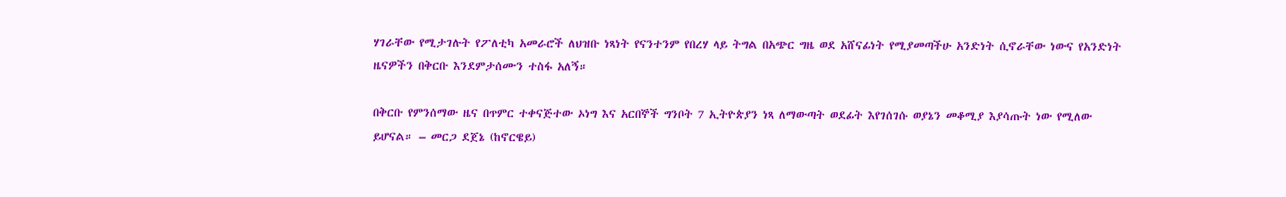ሃገራቸው የሚታገሉት የፖለቲካ አመራሮች ለህዝቡ ነጻነት የናንተንም የበረሃ ላይ ትግል በአጭር ግዜ ወደ አሸናፊነት የሚያመጣችሁ አንድነት ሲኖራቸው ነውና የአንድነት ዜናዎችን በቅርቡ እንደምታሰሙን ተስፋ አለኝ።

በቅርቡ የምንሰማው ዜና በጥምር ተቀናጅተው ኦነግ እና አርበኞች ግንቦት 7 ኢትዮጵያን ነጻ ለማውጣት ወደፊት እየገሰገሱ ወያኔን መቆሚያ እያሳጡት ነው የሚለው ይሆናል። – መርጋ ደጀኔ (ከኖርዌይ)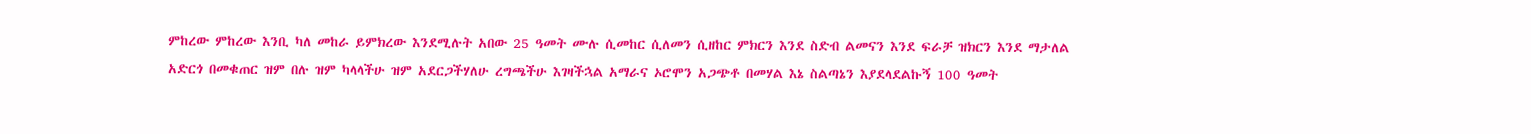ምከረው ምከረው እንቢ ካለ መከራ ይምክረው እንደሚሉት አበው 25 ዓመት ሙሉ ሲመከር ሲለመን ሲዘከር ምክርን እንደ ስድብ ልመናን እንደ ፍራቻ ዝክርን እንደ ማታለል አድርጎ በመቁጠር ዝም በሉ ዝም ካላላችሁ ዝም አደርጋችሃለሁ ረግጫችሁ እገዛችኋል አማራና ኦሮሞን አጋጭቶ በመሃል እኔ ስልጣኔን እያደላደልኩኝ 100 ዓመት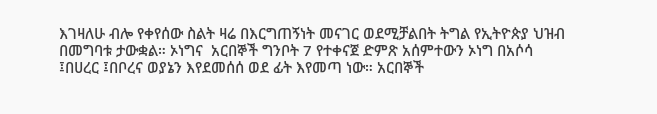እገዛለሁ ብሎ የቀየሰው ስልት ዛሬ በእርግጠኝነት መናገር ወደሚቻልበት ትግል የኢትዮጵያ ህዝብ  በመግባቱ ታውቋል። ኦነግና  አርበኞች ግንቦት 7 የተቀናጀ ድምጽ አሰምተውን ኦነግ በአሶሳ ፤በሀረር ፤በቦረና ወያኔን እየደመሰሰ ወደ ፊት እየመጣ ነው። አርበኞች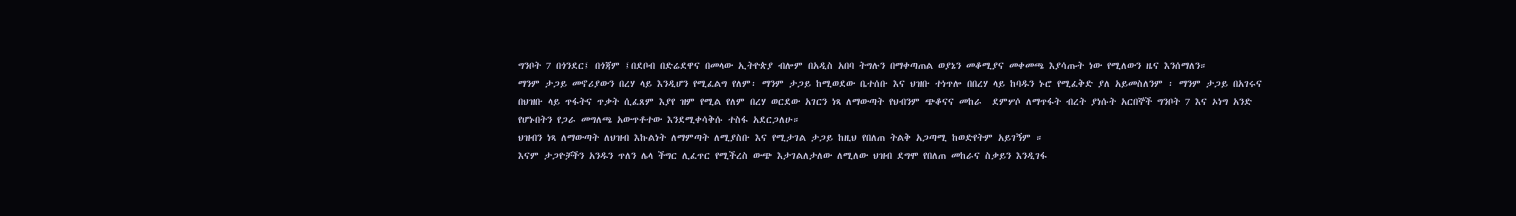ግንቦት 7 በጎንደር፤ በጎጃም ፤በደቦብ በድሬደዋና በመላው ኢትዮጵያ ብሎም በአዲስ አበባ ትግሉን በማቀጣጠል ወያኔን መቆሚያና መቀመጫ እያሳጡት ነው የሚለውን ዜና እንሰማለን።
ማንም ታጋይ መኖሪያውን በረሃ ላይ እንዲሆን የሚፈልግ የለም፡ ማንም ታጋይ ከሚወደው ቤተሰቡ እና ህዝቡ ተነጥሎ በበረሃ ላይ ከባዱን ኑሮ የሚፈቅድ ያለ አይመስለንም ፡ ማንም ታጋይ በአገሩና በህዝቡ ላይ ጥፋትና ጥቃት ሲፈጸም እያየ ዝም የሚል የለም በረሃ ወርደው አገርን ነጻ ለማውጣት የህብንም ጭቆናና መከራ  ደምሦሶ ለማጥፋት ብረት ያነሱት አርበኞች ግንቦት 7 እና ኦነግ አንድ የሆኑበትን የጋራ መግለጫ አውጥቶተው እንደሚቀሳቅሱ ተስፋ አደርጋለሁ።
ህዝብን ነጻ ለማውጣት ለህዝብ እኩልነት ለማምጣት ለሚያስቡ እና የሚታገል ታጋይ ከዚህ የበለጠ ትልቅ አጋጣሚ ከወድየትም አይገኝም ።
እናም ታጋዮቻችን አንዱን ጥለን ሌላ ችግር ሊፈጥር የሚችረስ ውጭ እታገልለታለው ለሚለው ህዝብ ደግሞ የበለጠ መከራና ስቃይን እንዲገፋ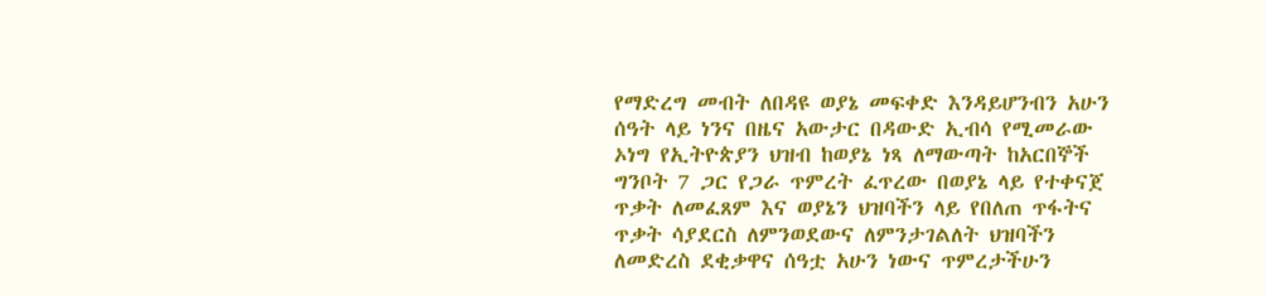የማድረግ መብት ለበዳዩ ወያኔ መፍቀድ እንዳይሆንብን አሁን ሰዓት ላይ ነንና በዜና አውታር በዳውድ ኢብሳ የሚመራው ኦነግ የኢትዮጵያን ህዝብ ከወያኔ ነጻ ለማውጣት ከአርበኞች ግንቦት 7 ጋር የጋራ ጥምረት ፈጥረው በወያኔ ላይ የተቀናጀ ጥቃት ለመፈጸም እና ወያኔን ህዝባችን ላይ የበለጠ ጥፋትና ጥቃት ሳያደርስ ለምንወደውና ለምንታገልለት ህዝባችን ለመድረስ ደቂቃዋና ሰዓቷ አሁን ነውና ጥምረታችሁን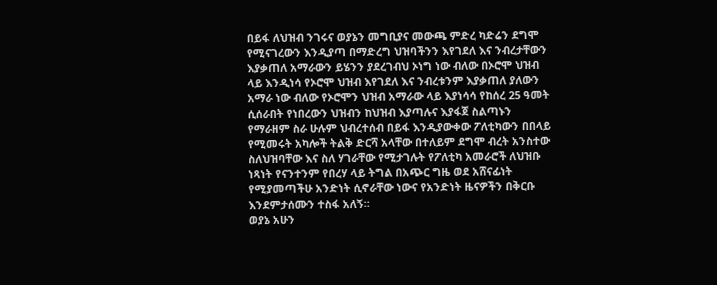በይፋ ለህዝብ ንገሩና ወያኔን መግቢያና መውጫ ምድረ ካድሬን ደግሞ የሚናገረውን እንዲያጣ በማድረግ ህዝባችንን እየገደለ እና ንብረታቸውን እያቃጠለ አማራውን ይሄንን ያደረገብህ ኦነግ ነው ብለው በኦሮሞ ህዝብ ላይ እንዲነሳ የኦሮሞ ህዝብ እየገደለ እና ንብረቱንም እያቃጠለ ያለውን አማራ ነው ብለው የኦሮሞን ህዝብ አማራው ላይ እያነሳሳ የከሰረ 25 ዓመት ሲሰራበት የነበረውን ህዝብን ከህዝብ እያጣሉና እያፋጀ ስልጣኑን የማራዘም ስራ ሁሉም ህብረተሰብ በይፋ እንዲያውቀው ፖለቲካውን በበላይ የሚመሩት አካሎች ትልቅ ድርሻ አላቸው በተለይም ደግሞ ብረት አንስተው ስለህዝባቸው እና ስለ ሃገራቸው የሚታገሉት የፖለቲካ አመራሮች ለህዝቡ ነጻነት የናንተንም የበረሃ ላይ ትግል በአጭር ግዜ ወደ አሸናፊነት የሚያመጣችሁ አንድነት ሲኖራቸው ነውና የአንድነት ዜናዎችን በቅርቡ እንደምታሰሙን ተስፋ አለኝ።
ወያኔ አሁን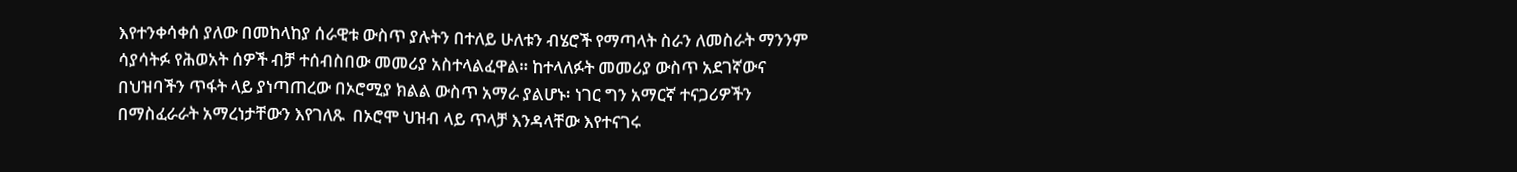እየተንቀሳቀሰ ያለው በመከላከያ ሰራዊቱ ውስጥ ያሉትን በተለይ ሁለቱን ብሄሮች የማጣላት ስራን ለመስራት ማንንም ሳያሳትፉ የሕወአት ሰዎች ብቻ ተሰብስበው መመሪያ አስተላልፈዋል። ከተላለፉት መመሪያ ውስጥ አደገኛውና በህዝባችን ጥፋት ላይ ያነጣጠረው በኦሮሚያ ክልል ውስጥ አማራ ያልሆኑ፡ ነገር ግን አማርኛ ተናጋሪዎችን በማስፈራራት አማረነታቸውን እየገለጹ  በኦሮሞ ህዝብ ላይ ጥላቻ እንዳላቸው እየተናገሩ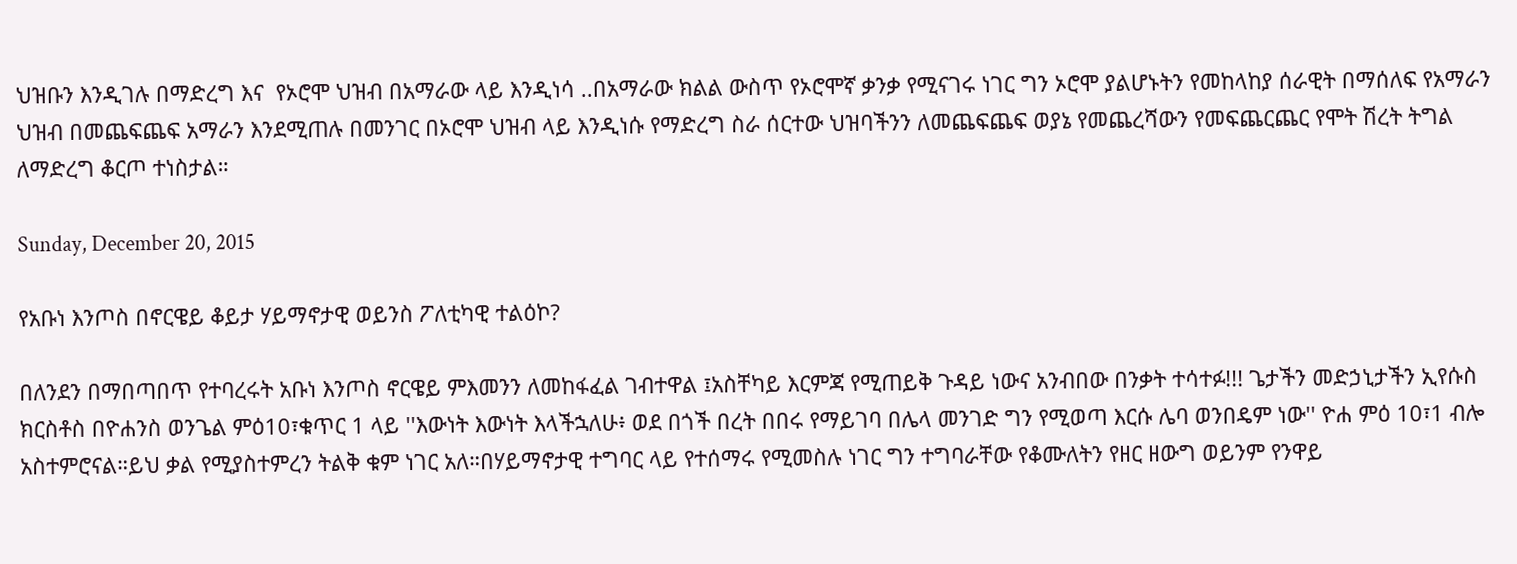ህዝቡን እንዲገሉ በማድረግ እና  የኦሮሞ ህዝብ በአማራው ላይ እንዲነሳ ..በአማራው ክልል ውስጥ የኦሮሞኛ ቃንቃ የሚናገሩ ነገር ግን ኦሮሞ ያልሆኑትን የመከላከያ ሰራዊት በማሰለፍ የአማራን ህዝብ በመጨፍጨፍ አማራን እንደሚጠሉ በመንገር በኦሮሞ ህዝብ ላይ እንዲነሱ የማድረግ ስራ ሰርተው ህዝባችንን ለመጨፍጨፍ ወያኔ የመጨረሻውን የመፍጨርጨር የሞት ሽረት ትግል ለማድረግ ቆርጦ ተነስታል።

Sunday, December 20, 2015

የአቡነ እንጦስ በኖርዌይ ቆይታ ሃይማኖታዊ ወይንስ ፖለቲካዊ ተልዕኮ?

በለንደን በማበጣበጥ የተባረሩት አቡነ እንጦስ ኖርዌይ ምእመንን ለመከፋፈል ገብተዋል ፤አስቸካይ እርምጃ የሚጠይቅ ጉዳይ ነውና አንብበው በንቃት ተሳተፉ!!! ጌታችን መድኃኒታችን ኢየሱስ ክርስቶስ በዮሐንስ ወንጌል ምዕ10፣ቁጥር 1 ላይ ''እውነት እውነት እላችኋለሁ፥ ወደ በጎች በረት በበሩ የማይገባ በሌላ መንገድ ግን የሚወጣ እርሱ ሌባ ወንበዴም ነው'' ዮሐ ምዕ 10፣1 ብሎ አስተምሮናል።ይህ ቃል የሚያስተምረን ትልቅ ቁም ነገር አለ።በሃይማኖታዊ ተግባር ላይ የተሰማሩ የሚመስሉ ነገር ግን ተግባራቸው የቆሙለትን የዘር ዘውግ ወይንም የንዋይ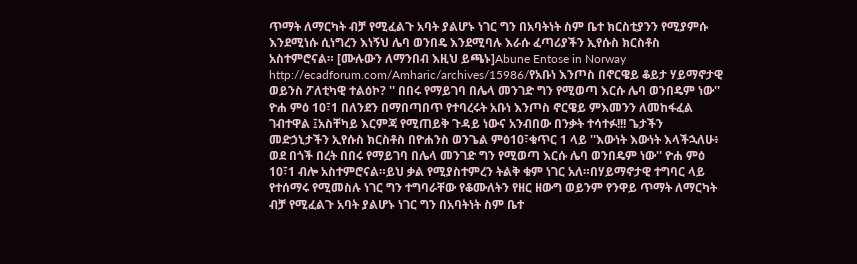ጥማት ለማርካት ብቻ የሚፈልጉ አባት ያልሆኑ ነገር ግን በአባትነት ስም ቤተ ክርስቲያንን የሚያምሱ እንደሚነሱ ሲነግረን እነኝህ ሌባ ወንበዴ እንደሚባሉ እራሱ ፈጣሪያችን ኢየሱስ ክርስቶስ አስተምሮናል። [ሙሉውን ለማንበብ እዚህ ይጫኑ]Abune Entose in Norway
http://ecadforum.com/Amharic/archives/15986/የአቡነ እንጦስ በኖርዌይ ቆይታ ሃይማኖታዊ ወይንስ ፖለቲካዊ ተልዕኮ? '' በበሩ የማይገባ በሌላ መንገድ ግን የሚወጣ እርሱ ሌባ ወንበዴም ነው'' ዮሐ ምዕ 10፣1 በለንደን በማበጣበጥ የተባረሩት አቡነ እንጦስ ኖርዌይ ምእመንን ለመከፋፈል ገብተዋል ፤አስቸካይ እርምጃ የሚጠይቅ ጉዳይ ነውና አንብበው በንቃት ተሳተፉ!!! ጌታችን መድኃኒታችን ኢየሱስ ክርስቶስ በዮሐንስ ወንጌል ምዕ10፣ቁጥር 1 ላይ ''እውነት እውነት እላችኋለሁ፥ ወደ በጎች በረት በበሩ የማይገባ በሌላ መንገድ ግን የሚወጣ እርሱ ሌባ ወንበዴም ነው'' ዮሐ ምዕ 10፣1 ብሎ አስተምሮናል።ይህ ቃል የሚያስተምረን ትልቅ ቁም ነገር አለ።በሃይማኖታዊ ተግባር ላይ የተሰማሩ የሚመስሉ ነገር ግን ተግባራቸው የቆሙለትን የዘር ዘውግ ወይንም የንዋይ ጥማት ለማርካት ብቻ የሚፈልጉ አባት ያልሆኑ ነገር ግን በአባትነት ስም ቤተ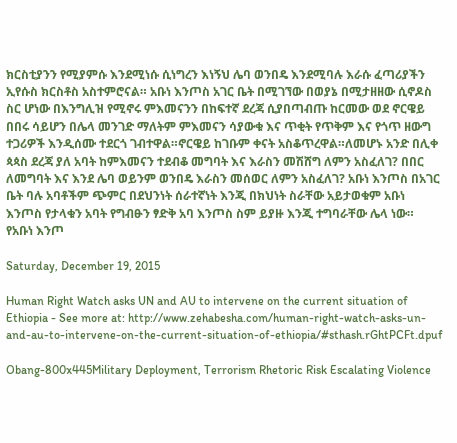ክርስቲያንን የሚያምሱ እንደሚነሱ ሲነግረን እነኝህ ሌባ ወንበዴ እንደሚባሉ እራሱ ፈጣሪያችን ኢየሱስ ክርስቶስ አስተምሮናል። አቡነ እንጦስ አገር ቤት በሚገኘው በወያኔ በሚታዘዘው ሲኖዶስ ስር ሆነው በእንግሊዝ የሚኖሩ ምእመናንን በከፍተኛ ደረጃ ሲያበጣብጡ ከርመው ወደ ኖርዌይ በበሩ ሳይሆን በሌላ መንገድ ማለትም ምእመናን ሳያውቁ እና ጥቂት የጥቅም እና የጎጥ ዘውግ ተጋሪዎች እንዲሰሙ ተደርጎ ገብተዋል።ኖርዌይ ከገቡም ቀናት አስቆጥረዋል።ለመሆኑ አንድ በሊቀ ጳጳስ ደረጃ ያለ አባት ከምእመናን ተደብቆ መግባት እና እራስን መሽሸግ ለምን አስፈለገ? በበር ለመግባት እና እንደ ሌባ ወይንም ወንበዴ እራስን መሰወር ለምን አስፈለገ? አቡነ እንጦስ በአገር ቤት ባሉ አባቶችም ጭምር በደህንነት ሰራተኛነት እንጂ በክህነት ስራቸው አይታወቁም አቡነ እንጦስ የታላቁን አባት የግብፁን ፃድቅ አባ እንጦስ ስም ይያዙ እንጂ ተግባራቸው ሌላ ነው። የአቡነ እንጦ

Saturday, December 19, 2015

Human Right Watch asks UN and AU to intervene on the current situation of Ethiopia - See more at: http://www.zehabesha.com/human-right-watch-asks-un-and-au-to-intervene-on-the-current-situation-of-ethiopia/#sthash.rGhtPCFt.dpuf

Obang-800x445Military Deployment, Terrorism Rhetoric Risk Escalating Violence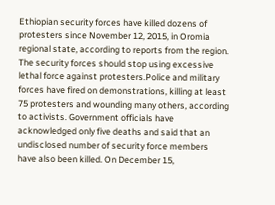Ethiopian security forces have killed dozens of protesters since November 12, 2015, in Oromia regional state, according to reports from the region. The security forces should stop using excessive lethal force against protesters.Police and military forces have fired on demonstrations, killing at least 75 protesters and wounding many others, according to activists. Government officials have acknowledged only five deaths and said that an undisclosed number of security force members have also been killed. On December 15,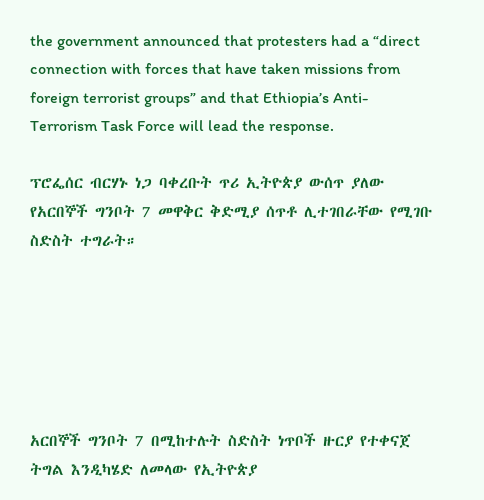the government announced that protesters had a “direct connection with forces that have taken missions from foreign terrorist groups” and that Ethiopia’s Anti-Terrorism Task Force will lead the response.

ፕሮፌሰር ብርሃኑ ነጋ ባቀረቡት ጥሪ ኢትዮጵያ ውሰጥ ያለው የአርበኞች ግንቦት 7 መዋቅር ቅድሚያ ሰጥቶ ሊተገበራቸው የሚገቡ ስድስት ተግራት።






አርበኞች ግንቦት 7 በሚከተሉት ስድስት ነጥቦች ዙርያ የተቀናጀ ትግል እንዲካሄድ ለመላው የኢትዮጵያ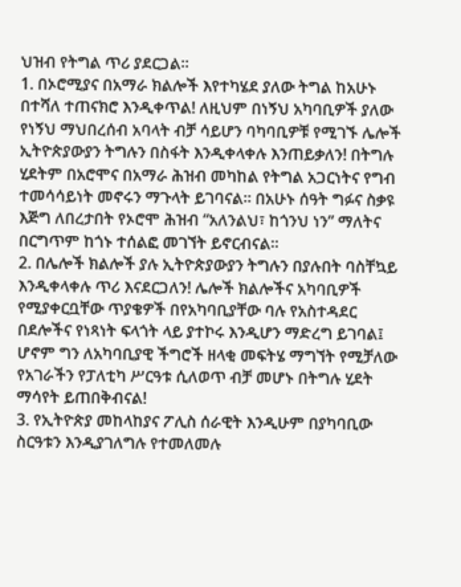ህዝብ የትግል ጥሪ ያደርጋል።
1. በኦሮሚያና በአማራ ክልሎች እየተካሄደ ያለው ትግል ከአሁኑ በተሻለ ተጠናክሮ እንዲቀጥል! ለዚህም በነኝህ አካባቢዎች ያለው የነኝህ ማህበረሰብ አባላት ብቻ ሳይሆን ባካባቢዎቹ የሚገኙ ሌሎች ኢትዮጵያውያን ትግሉን በስፋት እንዲቀላቀሉ እንጠይቃለን! በትግሉ ሂደትም በአሮሞና በአማራ ሕዝብ መካከል የትግል አጋርነትና የግብ ተመሳሳይነት መኖሩን ማጉላት ይገባናል። በአሁኑ ሰዓት ግፉና ስቃዩ እጅግ ለበረታበት የኦሮሞ ሕዝብ “አለንልህ፣ ከጎንህ ነን” ማለትና በርግጥም ከጎኑ ተሰልፎ መገኘት ይኖርብናል።
2. በሌሎች ክልሎች ያሉ ኢትዮጵያውያን ትግሉን በያሉበት ባስቸኳይ እንዲቀላቀሉ ጥሪ እናደርጋለን! ሌሎች ክልሎችና አካባቢዎች የሚያቀርቧቸው ጥያቄዎች በየአካባቢያቸው ባሉ የአስተዳደር በደሎችና የነጻነት ፍላጎት ላይ ያተኮሩ እንዲሆን ማድረግ ይገባል፤ ሆኖም ግን ለአካባቢያዊ ችግሮች ዘላቂ መፍትሄ ማግኘት የሚቻለው የአገራችን የፓለቲካ ሥርዓቱ ሲለወጥ ብቻ መሆኑ በትግሉ ሂደት ማሳየት ይጠበቅብናል!
3. የኢትዮጵያ መከላከያና ፖሊስ ሰራዊት እንዲሁም በያካባቢው ስርዓቱን እንዲያገለግሉ የተመለመሉ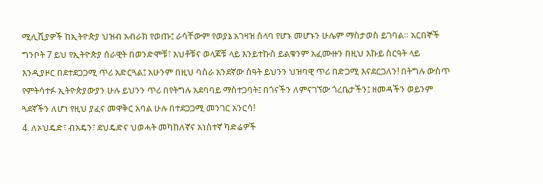ሚሊሺያዎች ከኢትዮጵያ ህዝብ አብራክ የወጡ፤ ራሳቸውም የወያኔ አገዛዝ ሰላባ የሆኑ መሆኑን ሁሌም ማስታወስ ይገባል። አርበኞች ግንቦት 7 ይህ የኢትዮጵያ ሰራዊት በወንድሞቹ፣ እህቶቹና ወላጆቹ ላይ እንይተኩስ ይልቁንም አፈሙዙን በዚህ እኩይ ስርዓት ላይ እንዲያዞር በደተደጋጋሚ ጥሪ አድርጓል፤ አሁንም በዚህ ባስራ አንደኛው ሰዓት ይህንን ህዝባዊ ጥሪ በድጋሚ እናደርጋለን! በትግሉ ውስጥ የምትሳተፉ ኢትዮጵያውያን ሁሉ ይህንን ጥሪ በየትግሉ አደባባይ ማስተጋባት፤ በጎናችን ለምናገኘው ጎረቤታችን፤ ዘመዳችን ወይንም ጓደኛችን ለሆነ የዚህ ያፈና መዋቅር አባል ሁሉ በተደጋጋሚ መንገር አንርሳ!
4. ለኦህዴድ፣ ብአዴን፣ ደህዴድና ህወሓት መካከለኛና አነስተኛ ካድሬዎች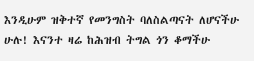እንዲሁም ዝቅተኛ የመንግስት ባለስልጣናት ለሆናችሁ ሁሉ! እናንተ ዛሬ ከሕዝብ ትግል ጎን ቆማችሁ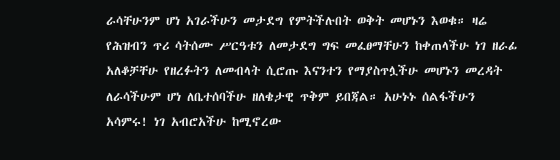ራሳቸሁንም ሆነ አገራችሁን መታደግ የምትችሉበት ወቅት መሆኑን እወቁ። ዛሬ የሕዝብን ጥሪ ሳትሰሙ ሥርዓቱን ለመታደግ ግፍ መፈፀማቸሁን ከቀጠላችሁ ነገ ዘራፊ አለቆቻቸሁ የዘረፉትን ለመብላት ሲሮጡ እናንተን የማያስጥሏችሁ መሆኑን መረዳት ለራሳችሁም ሆነ ለቤተሰባችሁ ዘለቄታዊ ጥቅም ይበጃል። አሁኑኑ ሰልፋችሁን አሳምሩ! ነገ አብሮአችሁ ከሚኖረው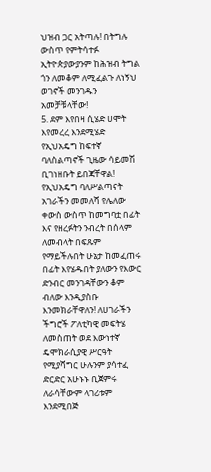ህዝብ ጋር አትጣሉ! በትግሉ ውስጥ የምትሳተፉ ኢትዮጵያውያንም ከሕዝብ ትግል ጎን ለመቆም ለሚፈልጉ ለነኝህ ወገኖች መንገዱን አመቻቹላቸው!
5. ደም እየበዛ ሲሄድ ሀሞት እየመረረ እንደሚሄድ የኢህአዴግ ከፍተኛ ባለስልጣኖች ጊዜው ሳይመሽ ቢገነዘቡት ይበጃቸዋል! የኢህአዴግ ባለሥልጣናት አገራችን መመለሻ የሌለው ቀውስ ውስጥ ከመግባቷ በፊት እና የዘረፉትን ንብረት በሰላም ለመብላት በፍጹም የማይችሉበት ሁኔታ ከመፈጠሩ በፊት እየሄዱበት ያለውን የእውር ድንብር መንገዳቸውን ቆም ብለው እንዲያስቡ እንመክራቸዋለን! ለሀገራችን ችግሮች ፖለቲካዊ መፍትሄ ለመስጠት ወደ እውነተኛ ዴሞክራሲያዊ ሥርዓት የሚያሻግር ሁሉንም ያሳተፈ ድርድር አሁኑኑ ቢጀምሩ ለራሳቸውም ላገሪቱም እንደሚበጅ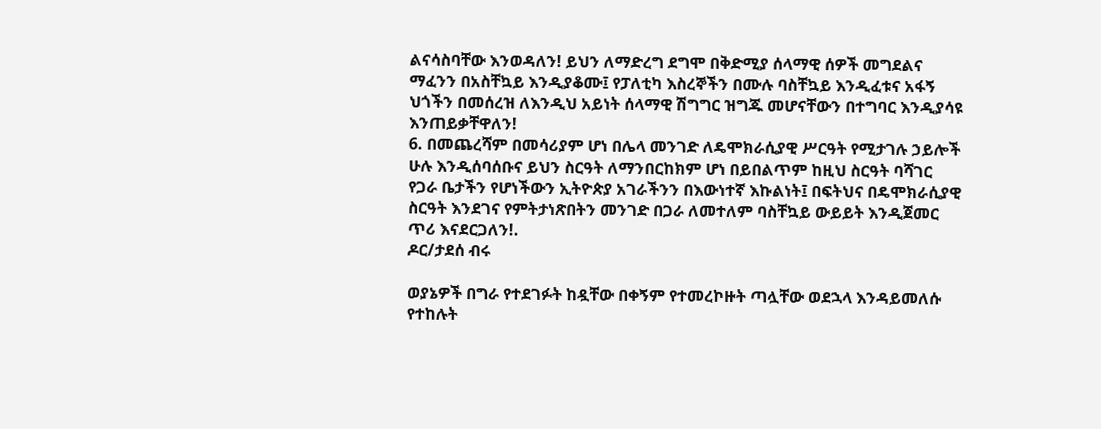ልናሳስባቸው እንወዳለን! ይህን ለማድረግ ደግሞ በቅድሚያ ሰላማዊ ሰዎች መግደልና ማፈንን በአስቸኳይ እንዲያቆሙ፤ የፓለቲካ እስረኞችን በሙሉ ባስቸኳይ እንዲፈቱና አፋኝ ህጎችን በመሰረዝ ለእንዲህ አይነት ሰላማዊ ሽግግር ዝግጁ መሆናቸውን በተግባር እንዲያሳዩ እንጠይቃቸዋለን!
6. በመጨረሻም በመሳሪያም ሆነ በሌላ መንገድ ለዴሞክራሲያዊ ሥርዓት የሚታገሉ ኃይሎች ሁሉ እንዲሰባሰቡና ይህን ስርዓት ለማንበርከክም ሆነ በይበልጥም ከዚህ ስርዓት ባሻገር የጋራ ቤታችን የሆነችውን ኢትዮጵያ አገራችንን በእውነተኛ እኩልነት፤ በፍትህና በዴሞክራሲያዊ ስርዓት እንደገና የምትታነጽበትን መንገድ በጋራ ለመተለም ባስቸኳይ ውይይት እንዲጀመር ጥሪ እናደርጋለን!.
ዶር/ታደሰ ብሩ

ወያኔዎች በግራ የተደገፉት ከዷቸው በቀኝም የተመረኮዙት ጣሏቸው ወደኋላ እንዳይመለሱ የተከሉት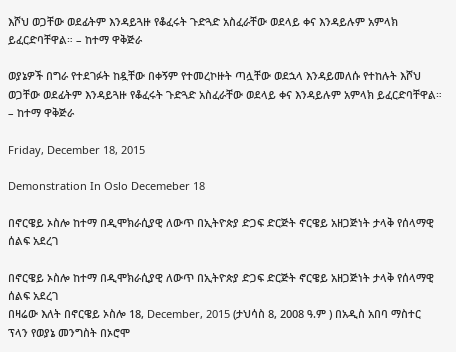እሾህ ወጋቸው ወደፊትም እንዳይጓዙ የቆፈሩት ጉድጓድ አስፈራቸው ወደላይ ቀና እንዳይሉም አምላክ ይፈርድባቸዋል። – ከተማ ዋቅጅራ

ወያኔዎች በግራ የተደገፉት ከዷቸው በቀኝም የተመረኮዙት ጣሏቸው ወደኋላ እንዳይመለሱ የተከሉት እሾህ ወጋቸው ወደፊትም እንዳይጓዙ የቆፈሩት ጉድጓድ አስፈራቸው ወደላይ ቀና እንዳይሉም አምላክ ይፈርድባቸዋል። – ከተማ ዋቅጅራ

Friday, December 18, 2015

Demonstration In Oslo Decemeber 18

በኖርዌይ ኦስሎ ከተማ በዲሞክራሲያዊ ለውጥ በኢትዮጵያ ድጋፍ ድርጅት ኖርዌይ አዘጋጅነት ታላቅ የሰላማዊ ሰልፍ አደረገ

በኖርዌይ ኦስሎ ከተማ በዲሞክራሲያዊ ለውጥ በኢትዮጵያ ድጋፍ ድርጅት ኖርዌይ አዘጋጅነት ታላቅ የሰላማዊ ሰልፍ አደረገ
በዛሬው እለት በኖርዌይ ኦስሎ 18, December, 2015 (ታህሳስ 8, 2008 ዓ.ም ) በአዲስ አበባ ማስተር ፕላን የወያኔ መንግስት በኦሮሞ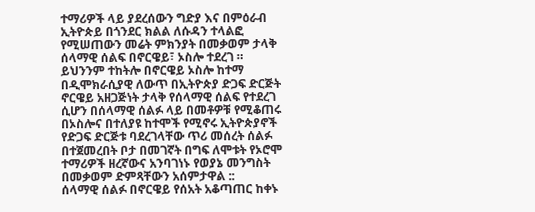ተማሪዎች ላይ ያደረሰውን ግድያ እና በምዕራብ ኢትዮጵይ በጎንደር ክልል ለሱዳን ተላልፎ የሚሠጠውን መሬት ምክንያት በመቃወም ታላቅ ሰላማዊ ሰልፍ በኖርዌይ፣ ኦስሎ ተደረገ ።
ይህንንም ተከትሎ በኖርዌይ ኦስሎ ከተማ በዲሞክራሲያዊ ለውጥ በኢትዮጵያ ድጋፍ ድርጅት ኖርዌይ አዘጋጅነት ታላቅ የሰላማዊ ሰልፍ የተደረገ ሲሆን በሰላማዊ ሰልፉ ላይ በመቶዎቹ የሚቆጠሩ በኦስሎና በተለያዩ ከተሞች የሚኖሩ ኢትዮጵያኖች የድጋፍ ድርጅቱ ባደረገላቸው ጥሪ መሰረት ሰልፉ በተጀመረበት ቦታ በመገኛት በግፍ ለሞቱት የኦሮሞ ተማሪዎች ዘረኛውና አንባገነኑ የወያኔ መንግስት በመቃወም ድምጻቸውን አሰምታዋል ::
ሰላማዊ ሰልፉ በኖርዌይ የሰአት አቆጣጠር ከቀኑ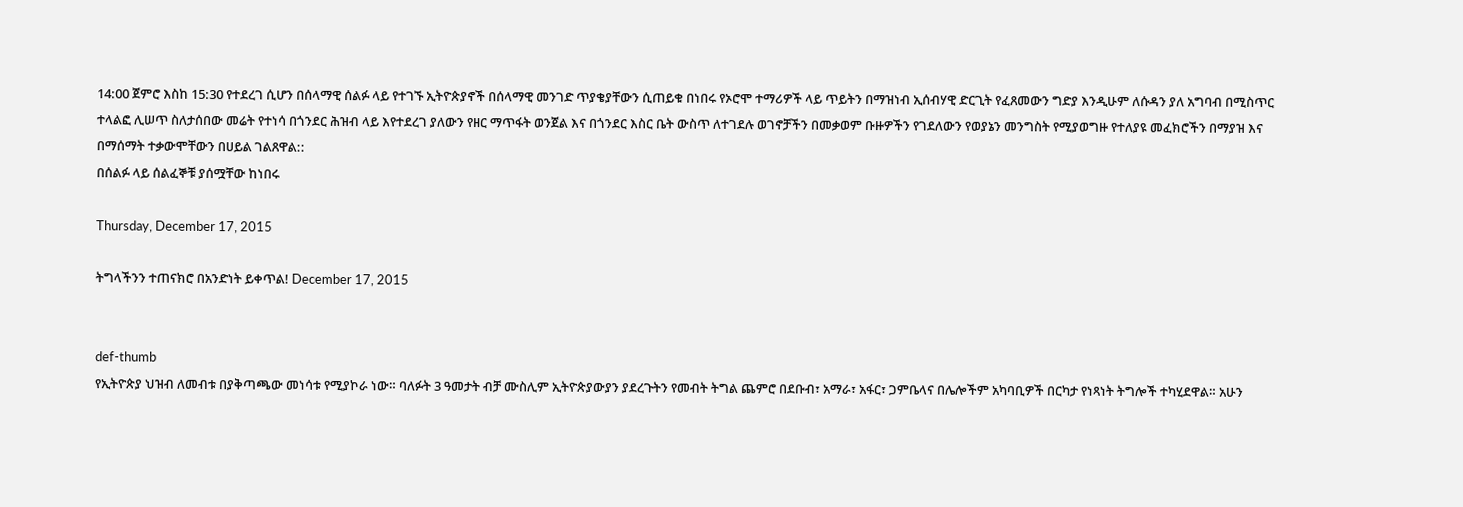14:00 ጀምሮ እስከ 15:30 የተደረገ ሲሆን በሰላማዊ ሰልፉ ላይ የተገኙ ኢትዮጵያኖች በሰላማዊ መንገድ ጥያቄያቸውን ሲጠይቁ በነበሩ የኦሮሞ ተማሪዎች ላይ ጥይትን በማዝነብ ኢሰብሃዊ ድርጊት የፈጸመውን ግድያ እንዲሁም ለሱዳን ያለ አግባብ በሚስጥር ተላልፎ ሊሠጥ ስለታሰበው መሬት የተነሳ በጎንደር ሕዝብ ላይ እየተደረገ ያለውን የዘር ማጥፋት ወንጀል እና በጎንደር እስር ቤት ውስጥ ለተገደሉ ወገኖቻችን በመቃወም ቡዙዎችን የገደለውን የወያኔን መንግስት የሚያወግዙ የተለያዩ መፈክሮችን በማያዝ እና በማሰማት ተቃውሞቸውን በሀይል ገልጸዋል::
በሰልፉ ላይ ሰልፈኞቹ ያሰሟቸው ከነበሩ

Thursday, December 17, 2015

ትግላችንን ተጠናክሮ በአንድነት ይቀጥል! December 17, 2015


def-thumb
የኢትዮጵያ ህዝብ ለመብቱ በያቅጣጫው መነሳቱ የሚያኮራ ነው። ባለፉት 3 ዓመታት ብቻ ሙስሊም ኢትዮጵያውያን ያደረጉትን የመብት ትግል ጨምሮ በደቡብ፣ አማራ፣ አፋር፣ ጋምቤላና በሌሎችም አካባቢዎች በርካታ የነጻነት ትግሎች ተካሂደዋል። አሁን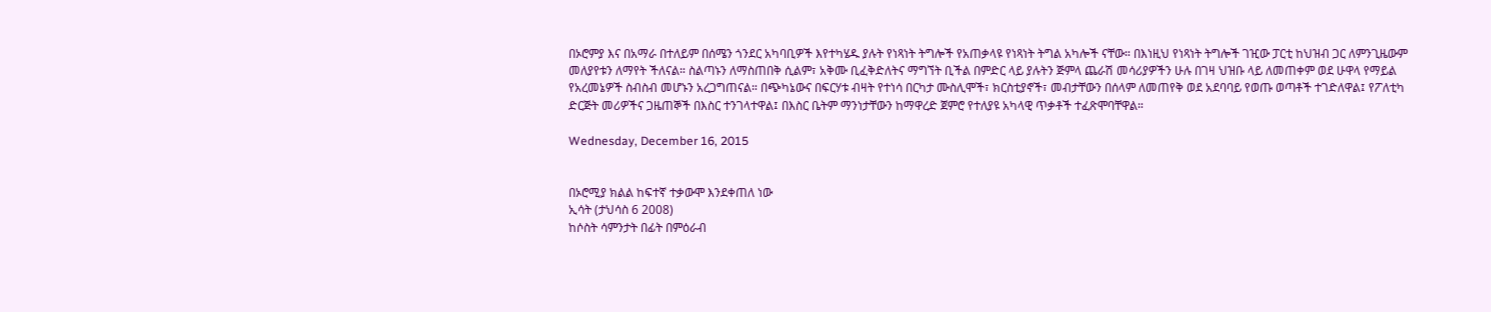በኦሮምያ እና በአማራ በተለይም በሰሜን ጎንደር አካባቢዎች እየተካሄዱ ያሉት የነጻነት ትግሎች የአጠቃላዩ የነጻነት ትግል አካሎች ናቸው። በእነዚህ የነጻነት ትግሎች ገዢው ፓርቲ ከህዝብ ጋር ለምንጊዜውም መለያየቱን ለማየት ችለናል። ስልጣኑን ለማስጠበቅ ሲልም፣ አቅሙ ቢፈቅድለትና ማግኘት ቢችል በምድር ላይ ያሉትን ጅምላ ጨራሽ መሳሪያዎችን ሁሉ በገዛ ህዝቡ ላይ ለመጠቀም ወደ ሁዋላ የማይል የአረመኔዎች ስብስብ መሆኑን አረጋግጠናል። በጭካኔውና በፍርሃቱ ብዛት የተነሳ በርካታ ሙስሊሞች፣ ክርስቲያኖች፣ መብታቸውን በሰላም ለመጠየቅ ወደ አደባባይ የወጡ ወጣቶች ተገድለዋል፤ የፖለቲካ ድርጅት መሪዎችና ጋዜጠኞች በእስር ተንገላተዋል፤ በእስር ቤትም ማንነታቸውን ከማዋረድ ጀምሮ የተለያዩ አካላዊ ጥቃቶች ተፈጽሞባቸዋል።

Wednesday, December 16, 2015


በኦሮሚያ ክልል ከፍተኛ ተቃውሞ እንደቀጠለ ነው
ኢሳት (ታህሳስ 6 2008)
ከሶስት ሳምንታት በፊት በምዕራብ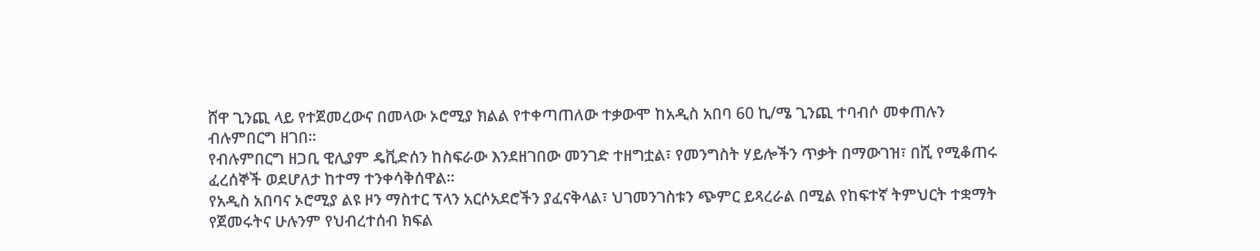ሸዋ ጊንጪ ላይ የተጀመረውና በመላው ኦሮሚያ ክልል የተቀጣጠለው ተቃውሞ ከአዲስ አበባ 60 ኪ/ሜ ጊንጪ ተባብሶ መቀጠሉን ብሉምበርግ ዘገበ።
የብሉምበርግ ዘጋቢ ዊሊያም ዴቪድሰን ከስፍራው እንደዘገበው መንገድ ተዘግቷል፣ የመንግስት ሃይሎችን ጥቃት በማውገዝ፣ በሺ የሚቆጠሩ ፈረሰኞች ወደሆለታ ከተማ ተንቀሳቅሰዋል።
የአዲስ አበባና ኦሮሚያ ልዩ ዞን ማስተር ፕላን አርሶአደሮችን ያፈናቅላል፣ ህገመንገስቱን ጭምር ይጻረራል በሚል የከፍተኛ ትምህርት ተቋማት የጀመሩትና ሁሉንም የህብረተሰብ ክፍል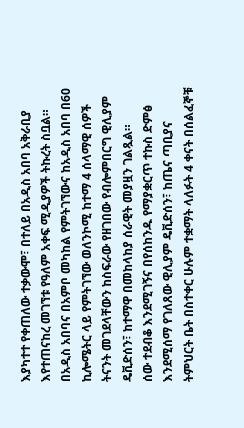እያካተተ የቀጠለው ተቃውሞ፣ በተለይ በአዲስ አበባ አቅራቢያ እየተጠናከረ መገኘቱ የዓለም አቀፍ ሚዲያዎች ትኩረት ስቧል።
በአዲስ አበባና በአምቦ መካከል የምትገኘውና ከአዲስ አበባ በ60 ኪሎሜትር ላይ የምትገኘው ወለንኮሚ ከተማ 4 ሰላማዊ ሰዎች ትናንት መገደላቸውን ከስፍራው የዘገበው የብሎምበርግ ዊሊያም ዴቪድሰን፣ ከተማዋ በመከላከያ ሰራዊት መያዟን ገልጿል።
ሰው ተደብቆ እንደሚገኝና በየሰከንዱ የማያቋርጥ ተኩስ ድምፅ እንደሚሰማ የገለጸው ዊሊያም ዴቪድሰን፣ ከጤና ጣቢያና ትምህርት ቤት በስተቀር ሁሉም ተቋማት ላለፉት 4 ቀናት በሰልፈኞቹ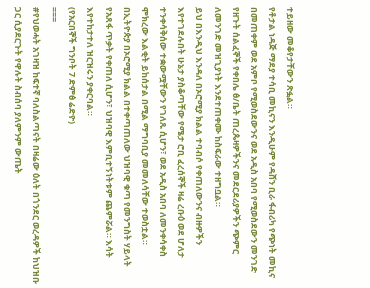ተይዘው መቆየታቸውን ጽፏል።
የቶታል ነዳጅ ማደያ ተሳቢ መኪናን እንዲሁም የዳሸን ቢራ ፋብሪካ የጭነት መኪና በመጠቀም ወደ አምቦ የሚወስደውንና ወደ አዲስ አበባ የሚወስደውን መንገድ የዘጉት ሰልፈኞች የቀበሌ ፅ/ቤት ጠረጴዛዎችንና መደርደሪያዎችን ጭምር ለመንገድ መዝጊያነት እንደተጠቀሙ ከስፍራው ተዘግቧል።
ይህ በእንዲህ እንዳለ በኦሮሚያ ክልል ተባብሶ የቀጠለውንና ብዙዎችን እየተገደሉበት ሁኔታ ያስቆጣቸው የሜታ ሮቢ ፈረሰኞች ዛሬ ረቡዕ ወደ ሆለታ ተንቀሳቅሰው ተቋውሟቸውን የገለጹ ሲሆን፣ ወደ አዲስ አበባ ለመንቀሳቀስ ሞክረው እልቂት ይከሰታል በሚል ማግባቢያ መመለሳቸው ተወስቷል።
በኢትዮጵያ በኦሮሚያ ክልል በተቀጣጠለው ህዝባዊ ቁጣ የመንግስት ሃይላት የአጸፋ ጥቃት የቀጠለ ሲሆን፣ ህዝባዊ እምቢተኝነትቱም ጨምሯል። እሳት እየተከታተለ ዝርዝሩን ያቀርባል።
(የአርበኞች ግንቦት 7 ድምፅ ሬድዮ)
===
#የህወሓት አገዛዝ ከፍተኛ ባለስልጣናት በዛሬው ዕለት በጎንደር ወረዳዎች ከህዝቡ ጋር ሲያደርጉት የዋሉት ስብሰባ ያለምንም ውጤት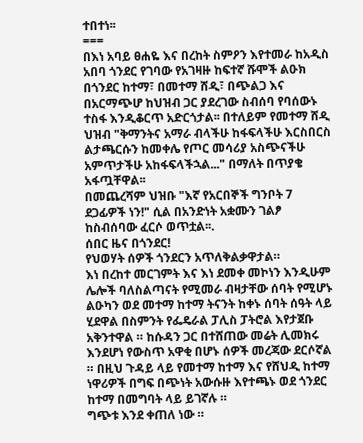ተበተነ፡፡
===
በእነ አባይ ፀሐዬ እና በረከት ስምዖን እየተመራ ከአዲስ አበባ ጎንደር የገባው የአገዛዙ ከፍተኛ ሹሞች ልዑክ በጎንደር ከተማ፣ በመተማ ሸዲ፣ በጭልጋ እና በአርማጭሆ ከህዝብ ጋር ያደረገው ስብሰባ የባሰውኑ ተስፋ እንዲቆርጥ አድርጎታል፡፡ በተለይም የመተማ ሸዲ ህዝብ "ቅማንትና አማራ ብላችሁ ከፋፍላችሁ እርስበርስ ልታጫርሱን ከመቀሌ የጦር መሳሪያ አስጭናችሁ አምጥታችሁ አከፋፍላችኋል..." በማለት በጥያቄ አፋጧቸዋል፡፡
በመጨረሻም ህዝቡ "እኛ የአርበኞች ግንቦት 7 ደጋፊዎች ነን!" ሲል በአንድነት አቋሙን ገልፆ ከስብሰባው ፈርሶ ወጥቷል፡፡.
ሰበር ዜና በጎንደር!
የህወሃት ሰዎች ጎንደርን አጥለቅልቃዋታል።
እነ በረከተ መርገምት እና እነ ደመቀ መኮነን እንዲሁም ሌሎች ባለስልጣናት የሚመራ ብዛታቸው ሰባት የሚሆኑ ልዑካን ወደ መተማ ከተማ ትናንት ከቀኑ ሰባት ሰዓት ላይ ሂደዋል በስምንት የፌዴራል ፓሊስ ፓትሮል እየታጀቡ አቅንተዋል ። ከሱዳን ጋር በተሸጠው መሬት ሊመክሩ እንደሆነ የውስጥ አዋቂ በሆኑ ሰዎች መረጃው ደርሶኛል ። በዚህ ጉዳይ ላይ የመተማ ከተማ እና የሸህዲ ከተማ ነዋሪዎች በግፍ በጭነት አውሱዙ እየተጫኑ ወደ ጎንደር ከተማ በመግባት ላይ ይገኛሉ ።
ግጭቱ እንደ ቀጠለ ነው ።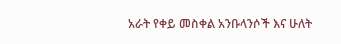አራት የቀይ መስቀል አንቡላንሶች እና ሁለት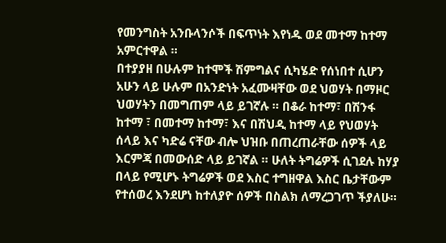የመንግስት አንቡላንሶች በፍጥነት እየነዱ ወደ መተማ ከተማ አምርተዋል ።
በተያያዘ በሁሉም ከተሞች ሽምግልና ሲካሄድ የሰነበተ ሲሆን አሁን ላይ ሁሉም በአንድነት አፈሙዛቸው ወደ ህወሃት በማዞር ህወሃትን በመግጠም ላይ ይገኛሉ ። በቆራ ከተማ፣ በሽንፋ ከተማ ፣ በመተማ ከተማ፣ እና በሽህዲ ከተማ ላይ የህወሃት ሰላይ እና ካድሬ ናቸው ብሎ ህዝቡ በጠረጠራቸው ሰዎች ላይ እርምጃ በመውሰድ ላይ ይገኛል ። ሁለት ትግሬዎች ሲገደሉ ከሃያ በላይ የሚሆኑ ትግሬዎች ወደ እስር ተግዘዋል እስር ቤታቸውም የተሰወረ እንደሆነ ከተለያዮ ሰዎች በስልክ ለማረጋገጥ ችያለሁ።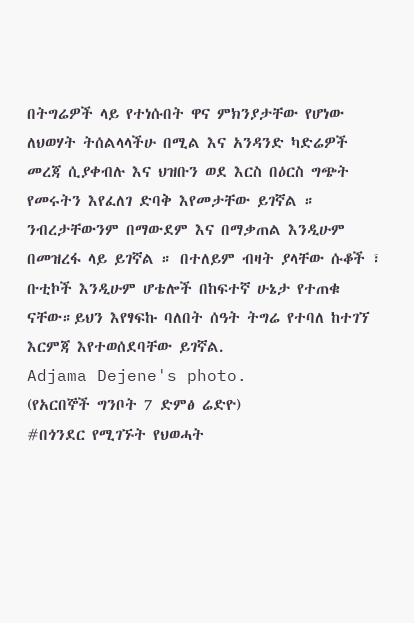በትግሬዎች ላይ የተነሱበት ዋና ምክንያታቸው የሆነው ለህወሃት ትሰልላላችሁ በሚል እና አንዳንድ ካድሬዎች መረጃ ሲያቀብሉ እና ህዝቡን ወደ እርስ በዕርስ ግጭት የመሩትን እየፈለገ ድባቅ እየመታቸው ይገኛል ። ንብረታቸውንም በማውደም እና በማቃጠል እንዲሁም በመዝረፋ ላይ ይገኛል ። በተለይም ብዛት ያላቸው ሱቆች ፣ ቡቲኮች እንዲሁም ሆቴሎች በከፍተኛ ሁኔታ የተጠቁ ናቸው።ይህን እየፃፍኩ ባለበት ሰዓት ትግሬ የተባለ ከተገኘ እርምጃ እየተወሰደባቸው ይገኛል.
Adjama Dejene's photo.
(የአርበኞች ግንቦት 7 ድምፅ ሬድዮ)
#በጎንደር የሚገኙት የህወሓት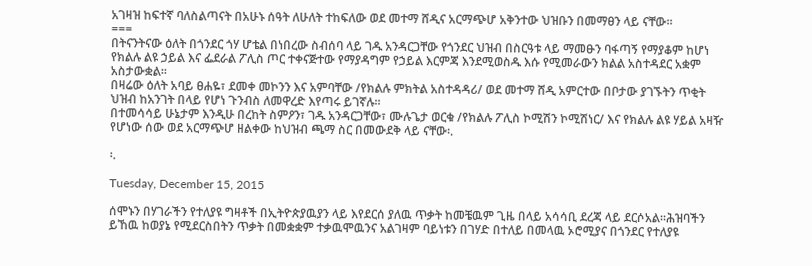አገዛዝ ከፍተኛ ባለስልጣናት በአሁኑ ሰዓት ለሁለት ተከፍለው ወደ መተማ ሸዲና አርማጭሆ አቅንተው ህዝቡን በመማፀን ላይ ናቸው፡፡
===
በትናንትናው ዕለት በጎንደር ጎሃ ሆቴል በነበረው ስብሰባ ላይ ገዱ አንዳርጋቸው የጎንደር ህዝብ በስርዓቱ ላይ ማመፁን ባፋጣኝ የማያቆም ከሆነ የክልሉ ልዩ ኃይል እና ፌደራል ፖሊስ ጦር ተቀናጅተው የማያዳግም የኃይል እርምጃ እንደሚወስዱ እሱ የሚመራውን ክልል አስተዳደር አቋም አስታውቋል፡፡
በዛሬው ዕለት አባይ ፀሐዬ፣ ደመቀ መኮንን እና አምባቸው /የክልሉ ምክትል አስተዳዳሪ/ ወደ መተማ ሸዲ አምርተው በቦታው ያገኙትን ጥቂት ህዝብ ከአንገት በላይ የሆነ ጉንብስ ለመዋረድ እየጣሩ ይገኛሉ፡፡
በተመሳሳይ ሁኔታም እንዲሁ በረከት ስምዖን፣ ገዱ አንዳርጋቸው፣ ሙሉጌታ ወርቁ /የክልሉ ፖሊስ ኮሚሽን ኮሚሽነር/ እና የክልሉ ልዩ ሃይል አዛዥ የሆነው ሰው ወደ አርማጭሆ ዘልቀው ከህዝብ ጫማ ስር በመውደቅ ላይ ናቸው፡.

፡.

Tuesday, December 15, 2015

ሰሞኑን በሃገራችን የተለያዩ ግዛቶች በኢትዮጵያዉያን ላይ እየደርሰ ያለዉ ጥቃት ከመቼዉም ጊዜ በላይ አሳሳቢ ደረጃ ላይ ደርሶአል።ሕዝባችን ይኸዉ ከወያኔ የሚደርስበትን ጥቃት በመቋቋም ተቃዉሞዉንና አልገዛም ባይነቱን በገሃድ በተለይ በመላዉ ኦሮሚያና በጎንደር የተለያዩ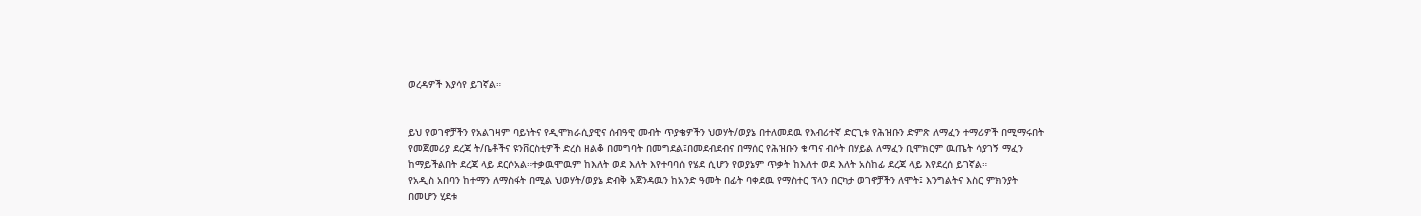ወረዳዎች እያሳየ ይገኛል።


ይህ የወገኖቻችን የአልገዛም ባይነትና የዲሞክራሲያዊና ሰብዓዊ መብት ጥያቄዎችን ህወሃት/ወያኔ በተለመደዉ የእብሪተኛ ድርጊቱ የሕዝቡን ድምጽ ለማፈን ተማሪዎች በሚማሩበት የመጀመሪያ ደረጃ ት/ቤቶችና ዩንቨርስቲዎች ድረስ ዘልቆ በመግባት በመግደል፤በመደብደብና በማሰር የሕዝቡን ቁጣና ብሶት በሃይል ለማፈን ቢሞክርም ዉጤት ሳያገኝ ማፈን ከማይችልበት ደረጃ ላይ ደርሶአል።ተቃዉሞዉም ከእለት ወደ እለት እየተባባሰ የሄደ ሲሆን የወያኔም ጥቃት ከእለተ ወደ እለት አስከፊ ደረጃ ላይ እየደረሰ ይገኛል።
የአዲስ አበባን ከተማን ለማስፋት በሚል ህወሃት/ወያኔ ድብቅ አጀንዳዉን ከአንድ ዓመት በፊት ባቀደዉ የማስተር ፕላን በርካታ ወገኖቻችን ለሞት፤ እንግልትና እስር ምክንያት በመሆን ሂደቱ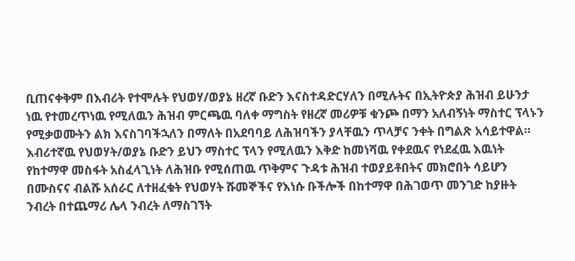ቢጠናቀቅም በእብሪት የተሞሉት የህወሃ/ወያኔ ዘረኛ ቡድን እናስተዳድርሃለን በሚሉትና በኢትዮጵያ ሕዝብ ይሁንታ ነዉ የተመረጥነዉ የሚለዉን ሕዝብ ምርጫዉ ባለቀ ማግስት የዘረኛ መሪዎቹ ቁንጮ በማን አለብኝነት ማስተር ፕላኑን የሚቃወሙትን ልክ እናስገባችኋለን በማለት በአደባባይ ለሕዝባችን ያላቸዉን ጥላቻና ንቀት በግልጽ አሳይተዋል።
እብሪተኛዉ የህወሃት/ወያኔ ቡድን ይህን ማስተር ፕላን የሚለዉን እቅድ ከመነሻዉ የቀደዉና የነደፈዉ እዉነት የከተማዋ መስፋት አስፈላጊነት ለሕዝቡ የሚሰጠዉ ጥቅምና ጉዳቱ ሕዝብ ተወያይቶበትና መክሮበት ሳይሆን በሙስናና ብልሹ አሰራር ለተዘፈቁት የህወሃት ሹመኞችና የእነሱ ቡችሎች በከተማዋ በሕገወጥ መንገድ ከያዙት ንብረት በተጨማሪ ሌላ ንብረት ለማስገኘት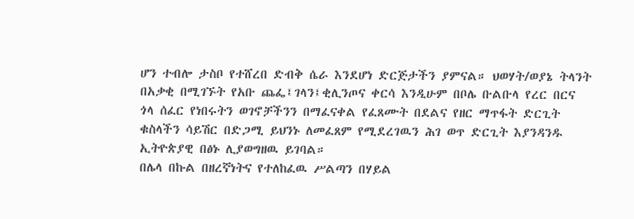ሆን ተብሎ ታስቦ የተሸረበ ድብቅ ሴራ እንደሆነ ድርጅታችን ያምናል። ህወሃት/ወያኔ ትላንት በአቃቂ በሚገኙት የአቡ ጨፌ፤ገላን፤ቂሊንጦና ቀርሳ እንዲሁም በቦሌ ቡልቡላ የረር በርና ጎላ ሰፈር የነበሩትን ወገኖቻችንን በማፈናቀል የፈጸሙት በደልና የዘር ማጥፋት ድርጊት ቁስላችን ሳይሽር በድጋሚ ይህንኑ ለመፈጸም የሚደረገዉን ሕገ ወጥ ድርጊት እያንዳንዱ ኢትዮጵያዊ በፅኑ ሊያወግዘዉ ይገባል።
በሌላ በኩል በዘረኛነትና የተለከፈዉ ሥልጣን በሃይል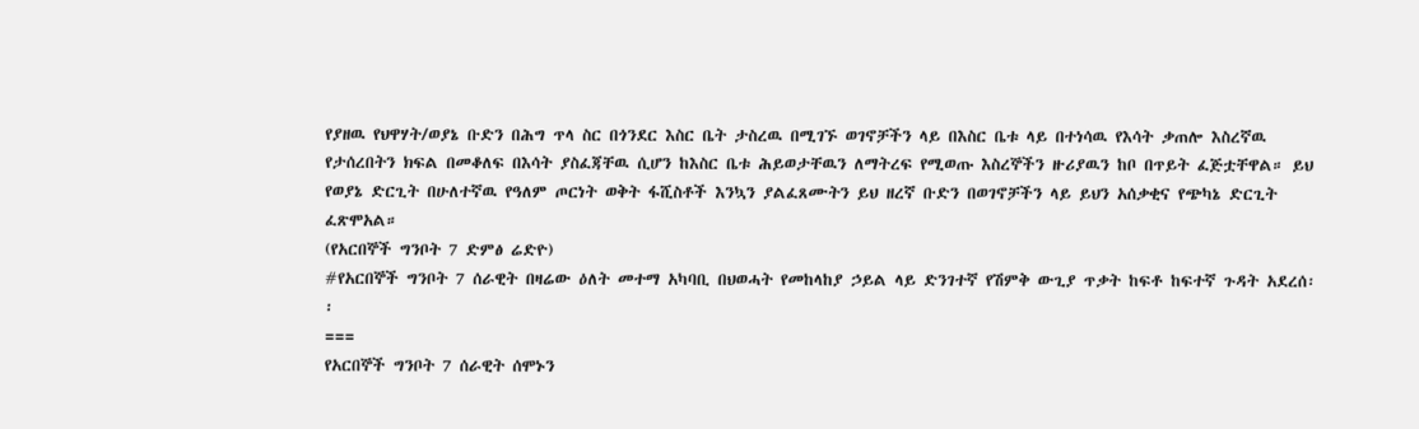የያዘዉ የህዋሃት/ወያኔ ቡድን በሕግ ጥላ ስር በጎንደር እስር ቤት ታስረዉ በሚገኙ ወገኖቻችን ላይ በእስር ቤቱ ላይ በተነሳዉ የእሳት ቃጠሎ እስረኛዉ የታሰረበትን ክፍል በመቆለፍ በእሳት ያስፈጃቸዉ ሲሆን ከእስር ቤቱ ሕይወታቸዉን ለማትረፍ የሚወጡ እስረኞችን ዙሪያዉን ከቦ በጥይት ፈጅቷቸዋል። ይህ የወያኔ ድርጊት በሁለተኛዉ የዓለም ጦርነት ወቅት ፋሺስቶች እንኳን ያልፈጸሙትን ይህ ዘረኛ ቡድን በወገኖቻችን ላይ ይህን አሰቃቂና የጭካኔ ድርጊት ፈጽሞአል።
(የአርበኞች ግንቦት 7 ድምፅ ሬድዮ)
#የአርበኞች ግንቦት 7 ሰራዊት በዛሬው ዕለት መተማ አካባቢ በህወሓት የመከላከያ ኃይል ላይ ድንገተኛ የሽምቅ ውጊያ ጥቃት ከፍቶ ከፍተኛ ጉዳት አደረሰ፡፡
===
የአርበኞች ግንቦት 7 ሰራዊት ሰሞኑን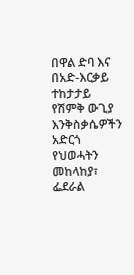በዋል ድባ እና በአድ-እርቃይ ተከታታይ የሽምቅ ውጊያ እንቅስቃሴዎችን አድርጎ የህወሓትን መከላከያ፣ ፌደራል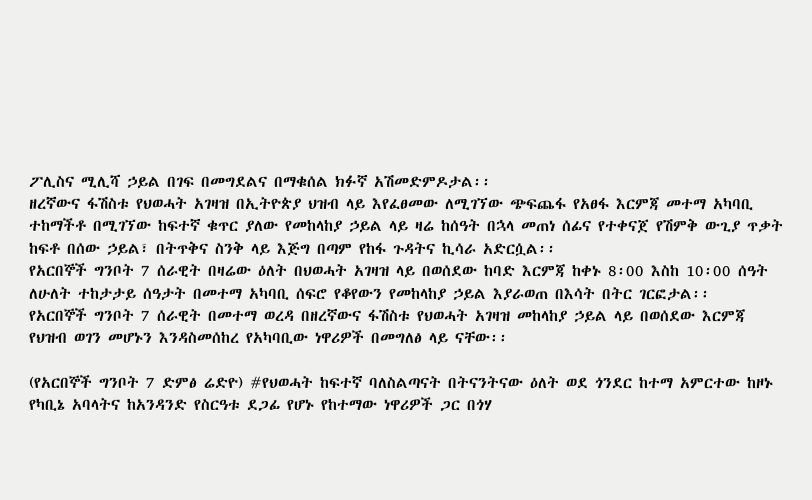ፖሊስና ሚሊሻ ኃይል በገፍ በመግደልና በማቁሰል ክፉኛ አሽመድምዶታል፡፡
ዘረኛውና ፋሽስቱ የህወሓት አገዛዝ በኢትዮጵያ ህዝብ ላይ እየፈፀመው ለሚገኘው ጭፍጨፋ የአፀፋ እርምጃ መተማ አካባቢ ተከማችቶ በሚገኘው ከፍተኛ ቁጥር ያለው የመከላከያ ኃይል ላይ ዛሬ ከሰዓት በኋላ መጠነ ሰፊና የተቀናጀ የሽምቅ ውጊያ ጥቃት ከፍቶ በሰው ኃይል፣ በትጥቅና ስንቅ ላይ እጅግ በጣም የከፋ ጉዳትና ኪሳራ አድርሷል፡፡
የአርበኞች ግንቦት 7 ሰራዊት በዛሬው ዕለት በህወሓት አገዛዝ ላይ በወሰደው ከባድ እርምጃ ከቀኑ 8፡00 እስከ 10፡00 ሰዓት ለሁለት ተከታታይ ሰዓታት በመተማ አካባቢ ሰፍሮ የቆየውን የመከላከያ ኃይል እያራወጠ በእሳት በትር ገርፎታል፡፡
የአርበኞች ግንቦት 7 ሰራዊት በመተማ ወረዳ በዘረኛውና ፋሽስቱ የህወሓት አገዛዝ መከላከያ ኃይል ላይ በወሰደው እርምጃ የህዝብ ወገን መሆኑን እንዳስመሰከረ የአካባቢው ነዋሪዎች በመግለፅ ላይ ናቸው፡፡

(የአርበኞች ግንቦት 7 ድምፅ ሬድዮ) #የህወሓት ከፍተኛ ባለስልጣናት በትናንትናው ዕለት ወደ ጎንደር ከተማ አምርተው ከዞኑ የካቢኔ አባላትና ከአንዳንድ የስርዓቱ ደጋፊ የሆኑ የከተማው ነዋሪዎች ጋር በጎሃ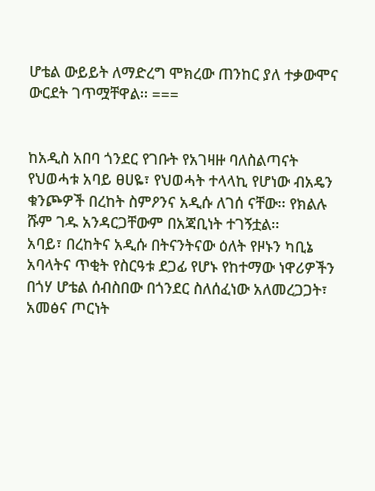ሆቴል ውይይት ለማድረግ ሞክረው ጠንከር ያለ ተቃውሞና ውርደት ገጥሟቸዋል፡፡ ===


ከአዲስ አበባ ጎንደር የገቡት የአገዛዙ ባለስልጣናት የህወሓቱ አባይ ፀሀዬ፣ የህወሓት ተላላኪ የሆነው ብአዴን ቁንጮዎች በረከት ስምዖንና አዲሱ ለገሰ ናቸው፡፡ የክልሉ ሹም ገዱ አንዳርጋቸውም በአጃቢነት ተገኝቷል፡፡
አባይ፣ በረከትና አዲሱ በትናንትናው ዕለት የዞኑን ካቢኔ አባላትና ጥቂት የስርዓቱ ደጋፊ የሆኑ የከተማው ነዋሪዎችን በጎሃ ሆቴል ሰብስበው በጎንደር ስለሰፈነው አለመረጋጋት፣ አመፅና ጦርነት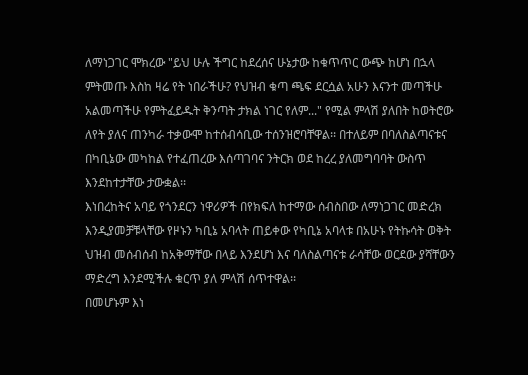ለማነጋገር ሞክረው "ይህ ሁሉ ችግር ከደረሰና ሁኔታው ከቁጥጥር ውጭ ከሆነ በኋላ ምትመጡ እስከ ዛሬ የት ነበራችሁ? የህዝብ ቁጣ ጫፍ ደርሷል አሁን እናንተ መጣችሁ አልመጣችሁ የምትፈይዱት ቅንጣት ታክል ነገር የለም..." የሚል ምላሽ ያለበት ከወትሮው ለየት ያለና ጠንካራ ተቃውሞ ከተሰብሳቢው ተሰንዝሮባቸዋል፡፡ በተለይም በባለስልጣናቱና በካቢኔው መካከል የተፈጠረው እሰጣገባና ንትርክ ወደ ከረረ ያለመግባባት ውስጥ እንደከተታቸው ታውቋል፡፡
እነበረከትና አባይ የጎንደርን ነዋሪዎች በየክፍለ ከተማው ሰብስበው ለማነጋገር መድረክ እንዲያመቻቹላቸው የዞኑን ካቢኔ አባላት ጠይቀው የካቢኔ አባላቱ በአሁኑ የትኩሳት ወቅት ህዝብ መሰብሰብ ከአቅማቸው በላይ እንደሆነ እና ባለስልጣናቱ ራሳቸው ወርደው ያሻቸውን ማድረግ እንደሚችሉ ቁርጥ ያለ ምላሽ ሰጥተዋል፡፡
በመሆኑም እነ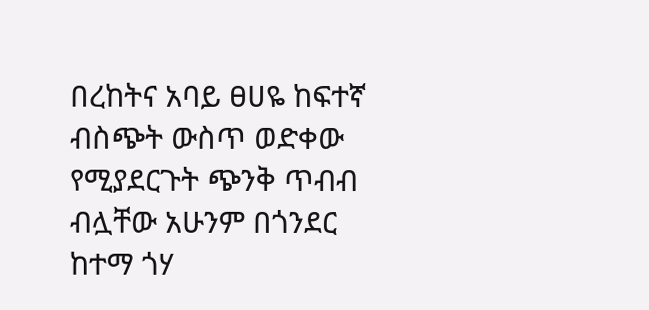በረከትና አባይ ፀሀዬ ከፍተኛ ብስጭት ውስጥ ወድቀው የሚያደርጉት ጭንቅ ጥብብ ብሏቸው አሁንም በጎንደር ከተማ ጎሃ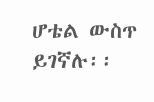ሆቴል ውስጥ ይገኛሉ፡፡